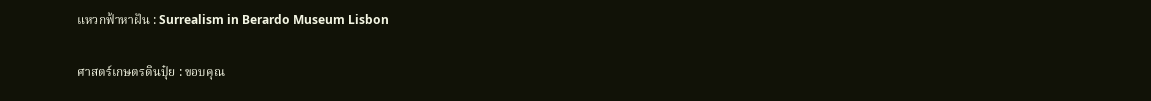แหวกฟ้าหาฝัน : Surrealism in Berardo Museum Lisbon

ศาสตร์เกษตรดินปุ๋ย : ขอบคุณ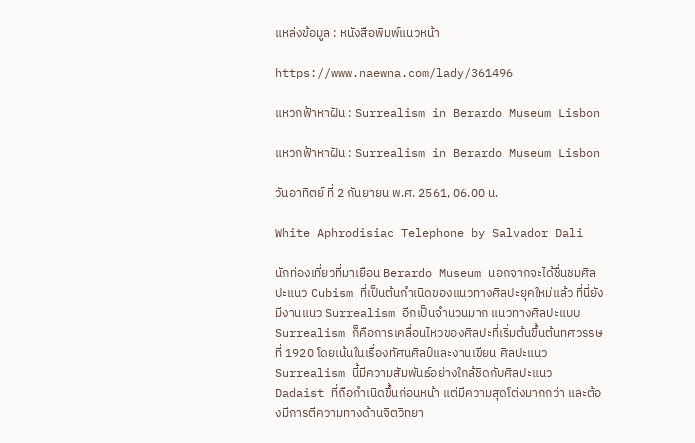แหล่งข้อมูล : หนังสือพิมพ์แนวหน้า

https://www.naewna.com/lady/361496

แหวกฟ้าหาฝัน : Surrealism in Berardo Museum Lisbon

แหวกฟ้าหาฝัน : Surrealism in Berardo Museum Lisbon

วันอาทิตย์ ที่ 2 กันยายน พ.ศ. 2561, 06.00 น.

White Aphrodisiac Telephone by Salvador Dali

นักท่องเที่ยวที่มาเยือน Berardo Museum นอกจากจะได้ชื่นชมศิลปะแนว Cubism ที่เป็นต้นกำเนิดของแนวทางศิลปะยุคใหม่แล้ว ที่นี่ยังมีงานแนว Surrealism อีกเป็นจำนวนมาก แนวทางศิลปะแบบ Surrealism ก็คือการเคลื่อนไหวของศิลปะที่เริ่มต้นขึ้นต้นทศวรรษที่ 1920 โดยเน้นในเรื่องทัศนศิลป์และงานเขียน ศิลปะแนว Surrealism นี้มีความสัมพันธ์อย่างใกล้ชิดกับศิลปะแนว Dadaist ที่ถือกำเนิดขึ้นก่อนหน้า แต่มีความสุดโต่งมากกว่า และต้องมีการตีความทางด้านจิตวิทยา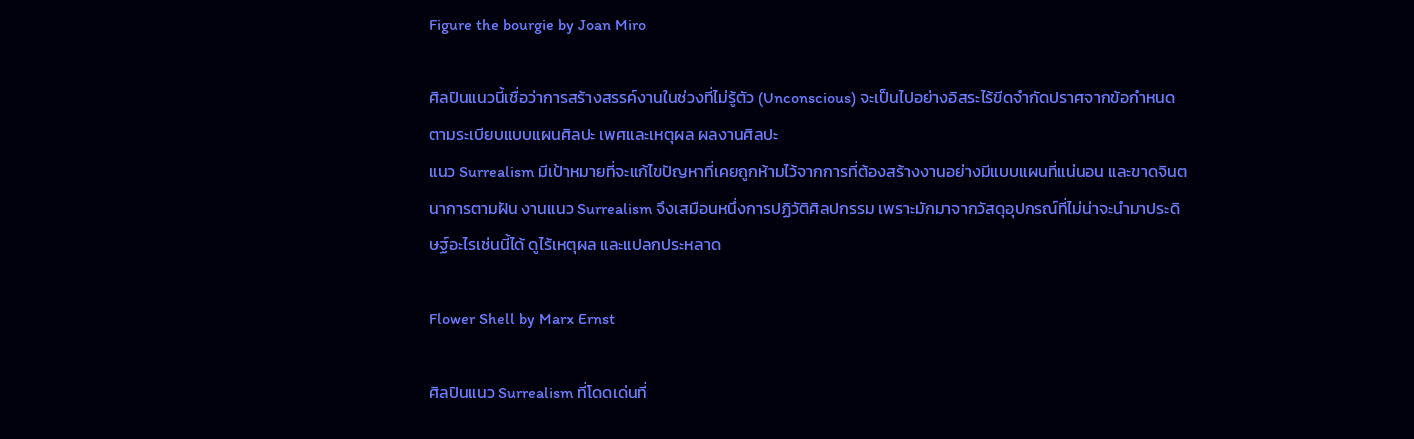Figure the bourgie by Joan Miro

ศิลปินแนวนี้เชื่อว่าการสร้างสรรค์งานในช่วงที่ไม่รู้ตัว (Unconscious) จะเป็นไปอย่างอิสระไร้ขีดจำกัดปราศจากข้อกำหนดตามระเบียบแบบแผนศิลปะ เพศและเหตุผล ผลงานศิลปะ
แนว Surrealism มีเป้าหมายที่จะแก้ไขปัญหาที่เคยถูกห้ามไว้จากการที่ต้องสร้างงานอย่างมีแบบแผนที่แน่นอน และขาดจินตนาการตามฝัน งานแนว Surrealism จึงเสมือนหนึ่งการปฏิวัติศิลปกรรม เพราะมักมาจากวัสดุอุปกรณ์ที่ไม่น่าจะนำมาประดิษฐ์อะไรเช่นนี้ได้ ดูไร้เหตุผล และแปลกประหลาด

Flower Shell by Marx Ernst

ศิลปินแนว Surrealism ที่โดดเด่นที่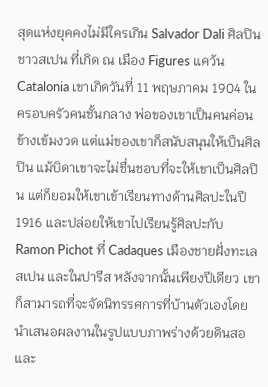สุดแห่งยุคคงไม่มีใครเกิน Salvador Dali ศิลปินชาวสเปน ที่เกิด ณ เมือง Figures แคว้น Catalonia เขาเกิดวันที่ 11 พฤษภาคม 1904 ในครอบครัวคนชั้นกลาง พ่อของเขาเป็นคนค่อนข้างเข้มงวด แต่แม่ของเขาก็สนับสนุนให้เป็นศิลปิน แม้บิดาเขาจะไม่ชื่นชอบที่จะให้เขาเป็นศิลปิน แต่ก็ยอมให้เขาเข้าเรียนทางด้านศิลปะในปี 1916 และปล่อยให้เขาไปเรียนรู้ศิลปะกับ Ramon Pichot ที่ Cadaques เมืองชายฝั่งทะเลสเปน และในปารีส หลังจากนั้นเพียงปีเดียว เขาก็สามารถที่จะจัดนิทรรศการที่บ้านตัวเองโดยนำเสนอผลงานในรูปแบบภาพร่างด้วยดินสอ และ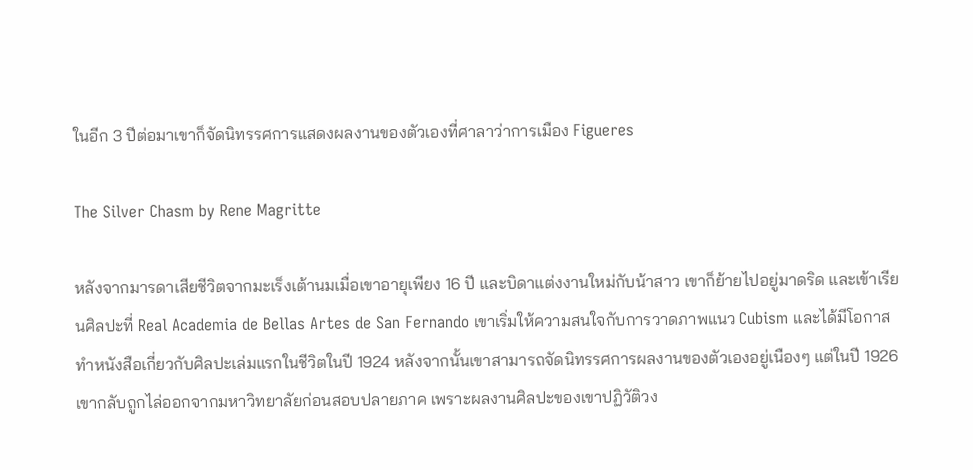ในอีก 3 ปีต่อมาเขาก็จัดนิทรรศการแสดงผลงานของตัวเองที่ศาลาว่าการเมือง Figueres

The Silver Chasm by Rene Magritte

หลังจากมารดาเสียชีวิตจากมะเร็งเต้านมเมื่อเขาอายุเพียง 16 ปี และบิดาแต่งงานใหม่กับน้าสาว เขาก็ย้ายไปอยู่มาดริด และเข้าเรียนศิลปะที่ Real Academia de Bellas Artes de San Fernando เขาเริ่มให้ความสนใจกับการวาดภาพแนว Cubism และได้มีโอกาสทำหนังสือเกี่ยวกับศิลปะเล่มแรกในชีวิตในปี 1924 หลังจากนั้นเขาสามารถจัดนิทรรศการผลงานของตัวเองอยู่เนืองๆ แต่ในปี 1926 เขากลับถูกไล่ออกจากมหาวิทยาลัยก่อนสอบปลายภาค เพราะผลงานศิลปะของเขาปฏิวัติวง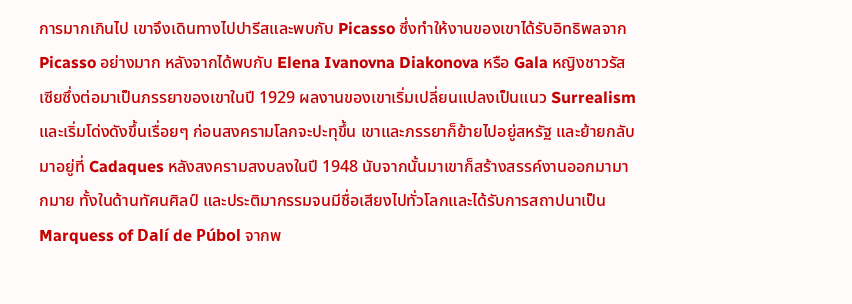การมากเกินไป เขาจึงเดินทางไปปารีสและพบกับ Picasso ซึ่งทำให้งานของเขาได้รับอิทธิพลจาก Picasso อย่างมาก หลังจากได้พบกับ Elena Ivanovna Diakonova หรือ Gala หญิงชาวรัสเซียซึ่งต่อมาเป็นภรรยาของเขาในปี 1929 ผลงานของเขาเริ่มเปลี่ยนแปลงเป็นแนว Surrealism และเริ่มโด่งดังขึ้นเรื่อยๆ ก่อนสงครามโลกจะปะทุขึ้น เขาและภรรยาก็ย้ายไปอยู่สหรัฐ และย้ายกลับมาอยู่ที่ Cadaques หลังสงครามสงบลงในปี 1948 นับจากนั้นมาเขาก็สร้างสรรค์งานออกมามากมาย ทั้งในด้านทัศนศิลป์ และประติมากรรมจนมีชื่อเสียงไปทั่วโลกและได้รับการสถาปนาเป็น Marquess of Dalí de Púbol จากพ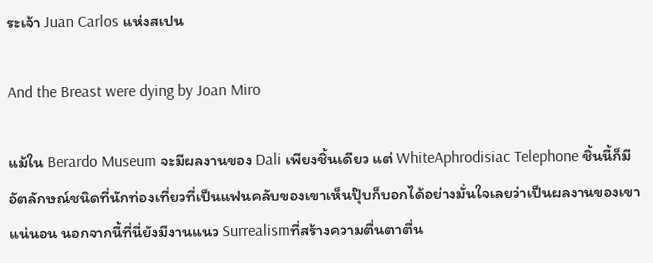ระเจ้า Juan Carlos แห่งสเปน

And the Breast were dying by Joan Miro

แม้ใน Berardo Museum จะมีผลงานของ Dali เพียงชิ้นเดียว แต่ WhiteAphrodisiac Telephone ชิ้นนี้ก็มีอัตลักษณ์ชนิดที่นักท่องเที่ยวที่เป็นแฟนคลับของเขาเห็นปุ๊บก็บอกได้อย่างมั่นใจเลยว่าเป็นผลงานของเขาแน่นอน นอกจากนี้ที่นี่ยังมีงานแนว Surrealismที่สร้างความตื่นตาตื่น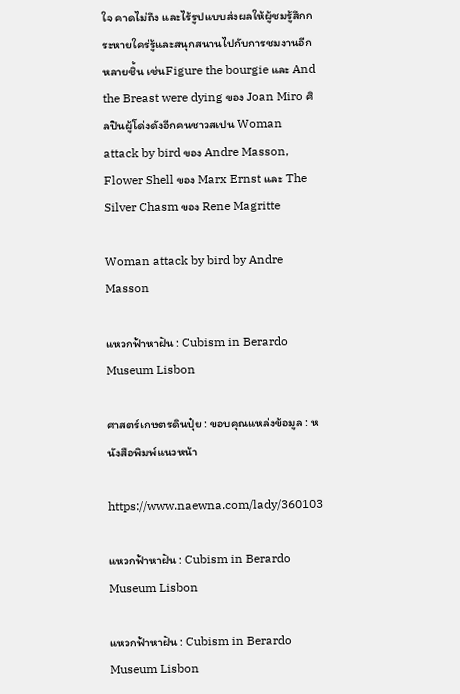ใจ คาดไม่ถึง และไร้รูปแบบส่งผลให้ผู้ชมรู้สึกกระหายใคร่รู้และสนุกสนานไปกับการชมงานอีกหลายชิ้น เช่นFigure the bourgie และ And the Breast were dying ของ Joan Miro ศิลปินผู้โด่งดังอีกคนชาวสเปน Woman attack by bird ของ Andre Masson, Flower Shell ของ Marx Ernst และ The Silver Chasm ของ Rene Magritte

Woman attack by bird by Andre Masson

แหวกฟ้าหาฝัน : Cubism in Berardo Museum Lisbon

ศาสตร์เกษตรดินปุ๋ย : ขอบคุณแหล่งข้อมูล : หนังสือพิมพ์แนวหน้า

https://www.naewna.com/lady/360103

แหวกฟ้าหาฝัน : Cubism in Berardo Museum Lisbon

แหวกฟ้าหาฝัน : Cubism in Berardo Museum Lisbon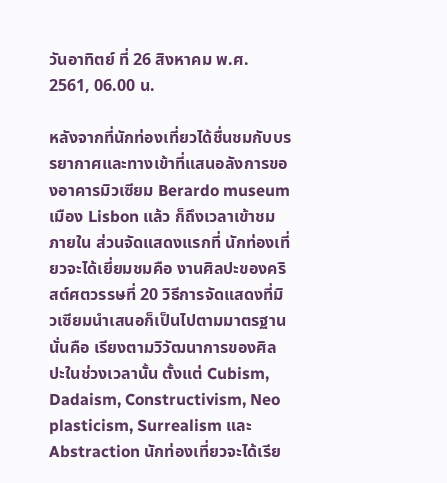วันอาทิตย์ ที่ 26 สิงหาคม พ.ศ. 2561, 06.00 น.

หลังจากที่นักท่องเที่ยวได้ชื่นชมกับบรรยากาศและทางเข้าที่แสนอลังการของอาคารมิวเซียม Berardo museum เมือง Lisbon แล้ว ก็ถึงเวลาเข้าชมภายใน ส่วนจัดแสดงแรกที่ นักท่องเที่ยวจะได้เยี่ยมชมคือ งานศิลปะของคริสต์ศตวรรษที่ 20 วิธีการจัดแสดงที่มิวเซียมนำเสนอก็เป็นไปตามมาตรฐาน นั่นคือ เรียงตามวิวัฒนาการของศิลปะในช่วงเวลานั้น ตั้งแต่ Cubism, Dadaism, Constructivism, Neo plasticism, Surrealism และ Abstraction นักท่องเที่ยวจะได้เรีย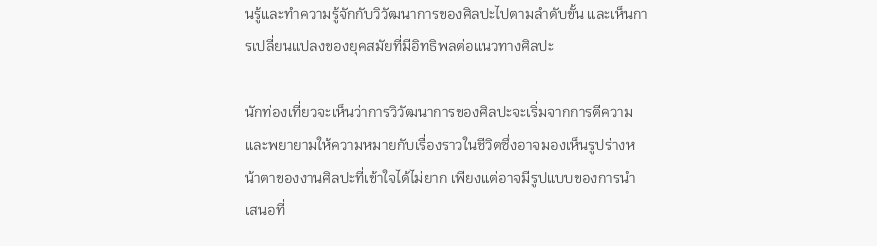นรู้และทำความรู้จักกับวิวัฒนาการของศิลปะไปตามลำดับขั้น และเห็นการเปลี่ยนแปลงของยุคสมัยที่มีอิทธิพลต่อแนวทางศิลปะ

นักท่องเที่ยวจะเห็นว่าการวิวัฒนาการของศิลปะจะเริ่มจากการตีความและพยายามให้ความหมายกับเรื่องราวในชีวิตซึ่งอาจมองเห็นรูปร่างหน้าตาของงานศิลปะที่เข้าใจได้ไม่ยาก เพียงแต่อาจมีรูปแบบของการนำเสนอที่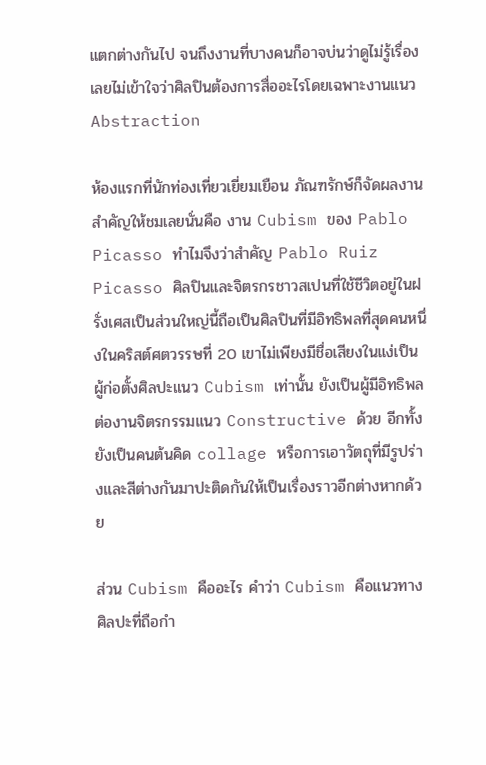แตกต่างกันไป จนถึงงานที่บางคนก็อาจบ่นว่าดูไม่รู้เรื่องเลยไม่เข้าใจว่าศิลปินต้องการสื่ออะไรโดยเฉพาะงานแนว Abstraction

ห้องแรกที่นักท่องเที่ยวเยี่ยมเยือน ภัณฑรักษ์ก็จัดผลงานสำคัญให้ชมเลยนั่นคือ งาน Cubism ของ Pablo Picasso ทำไมจึงว่าสำคัญ Pablo Ruiz Picasso ศิลปินและจิตรกรชาวสเปนที่ใช้ชีวิตอยู่ในฝรั่งเศสเป็นส่วนใหญ่นี้ถือเป็นศิลปินที่มีอิทธิพลที่สุดคนหนึ่งในคริสต์ศตวรรษที่ 20 เขาไม่เพียงมีชื่อเสียงในแง่เป็นผู้ก่อตั้งศิลปะแนว Cubism เท่านั้น ยังเป็นผู้มีอิทธิพลต่องานจิตรกรรมแนว Constructive ด้วย อีกทั้งยังเป็นคนต้นคิด collage หรือการเอาวัตถุที่มีรูปร่างและสีต่างกันมาปะติดกันให้เป็นเรื่องราวอีกต่างหากด้วย

ส่วน Cubism คืออะไร คำว่า Cubism คือแนวทางศิลปะที่ถือกำ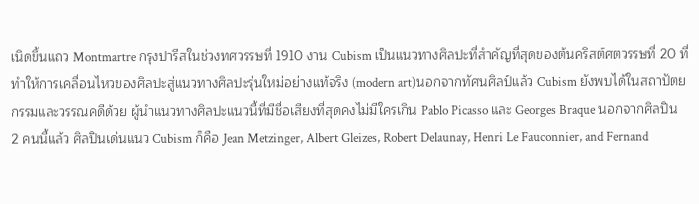เนิดขึ้นแถว Montmartre กรุงปารีสในช่วงทศวรรษที่ 1910 งาน Cubism เป็นแนวทางศิลปะที่สำคัญที่สุดของต้นคริสต์ศตวรรษที่ 20 ที่ทำให้การเคลื่อนไหวของศิลปะสู่แนวทางศิลปะรุ่นใหม่อย่างแท้จริง (modern art)นอกจากทัศนศิลป์แล้ว Cubism ยังพบได้ในสถาปัตยกรรมและวรรณคดีด้วย ผู้นำแนวทางศิลปะแนวนี้ที่มีชื่อเสียงที่สุดคงไม่มีใครเกิน Pablo Picasso และ Georges Braque นอกจากศิลปิน 2 คนนี้แล้ว ศิลปินเด่นแนว Cubism ก็คือ Jean Metzinger, Albert Gleizes, Robert Delaunay, Henri Le Fauconnier, and Fernand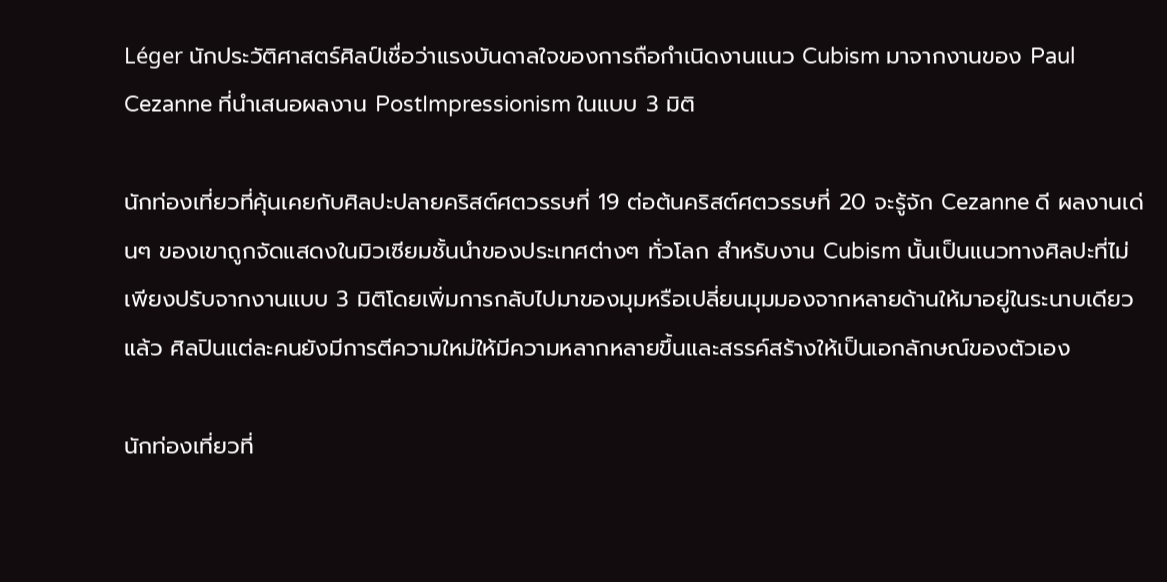Léger นักประวัติศาสตร์ศิลป์เชื่อว่าแรงบันดาลใจของการถือกำเนิดงานแนว Cubism มาจากงานของ Paul Cezanne ที่นำเสนอผลงาน PostImpressionism ในแบบ 3 มิติ

นักท่องเที่ยวที่คุ้นเคยกับศิลปะปลายคริสต์ศตวรรษที่ 19 ต่อต้นคริสต์ศตวรรษที่ 20 จะรู้จัก Cezanne ดี ผลงานเด่นๆ ของเขาถูกจัดแสดงในมิวเซียมชั้นนำของประเทศต่างๆ ทั่วโลก สำหรับงาน Cubism นั้นเป็นแนวทางศิลปะที่ไม่เพียงปรับจากงานแบบ 3 มิติโดยเพิ่มการกลับไปมาของมุมหรือเปลี่ยนมุมมองจากหลายด้านให้มาอยู่ในระนาบเดียวแล้ว ศิลปินแต่ละคนยังมีการตีความใหม่ให้มีความหลากหลายขึ้นและสรรค์สร้างให้เป็นเอกลักษณ์ของตัวเอง

นักท่องเที่ยวที่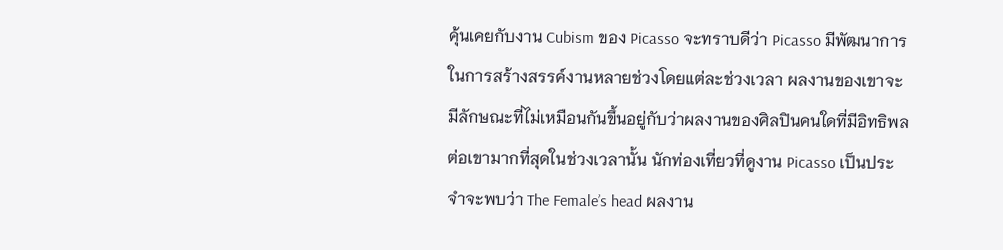คุ้นเคยกับงาน Cubism ของ Picasso จะทราบดีว่า Picasso มีพัฒนาการในการสร้างสรรค์งานหลายช่วงโดยแต่ละช่วงเวลา ผลงานของเขาจะมีลักษณะที่ไม่เหมือนกันขึ้นอยู่กับว่าผลงานของศิลปินคนใดที่มีอิทธิพลต่อเขามากที่สุดในช่วงเวลานั้น นักท่องเที่ยวที่ดูงาน Picasso เป็นประจำจะพบว่า The Female’s head ผลงาน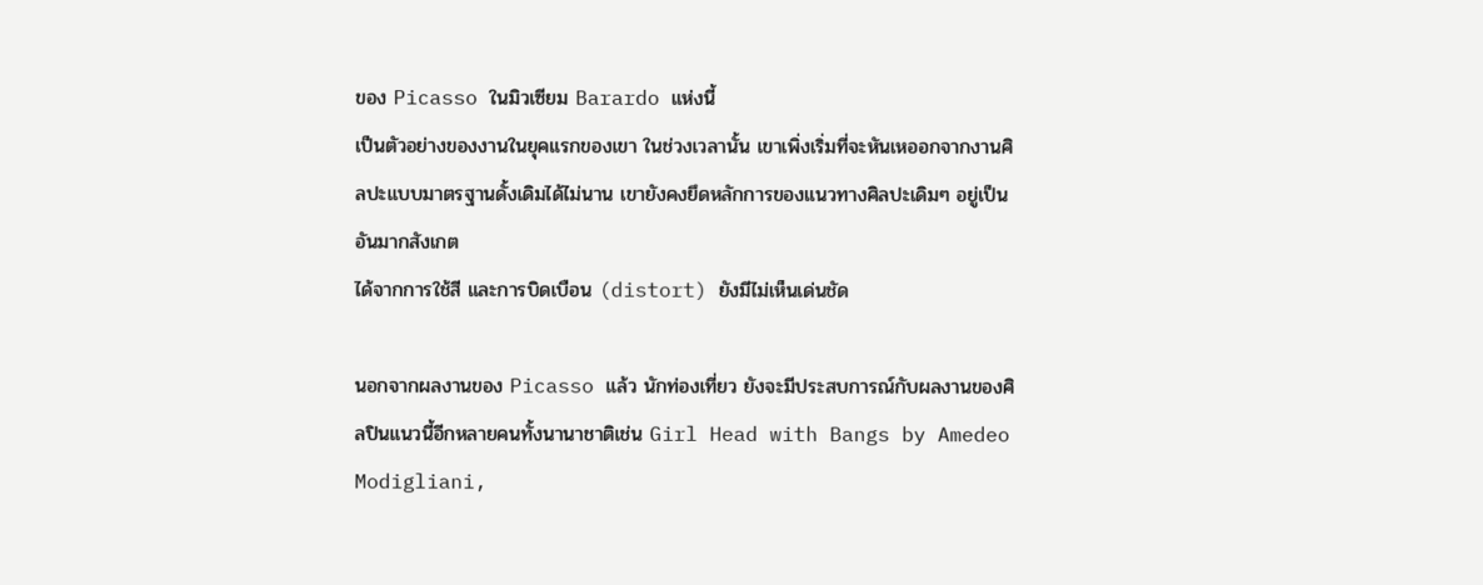ของ Picasso ในมิวเซียม Barardo แห่งนี้
เป็นตัวอย่างของงานในยุคแรกของเขา ในช่วงเวลานั้น เขาเพิ่งเริ่มที่จะหันเหออกจากงานศิลปะแบบมาตรฐานดั้งเดิมได้ไม่นาน เขายังคงยึดหลักการของแนวทางศิลปะเดิมๆ อยู่เป็นอันมากสังเกต
ได้จากการใช้สี และการบิดเบือน (distort) ยังมีไม่เห็นเด่นชัด

นอกจากผลงานของ Picasso แล้ว นักท่องเที่ยว ยังจะมีประสบการณ์กับผลงานของศิลปินแนวนี้อีกหลายคนทั้งนานาชาติเช่น Girl Head with Bangs by Amedeo Modigliani,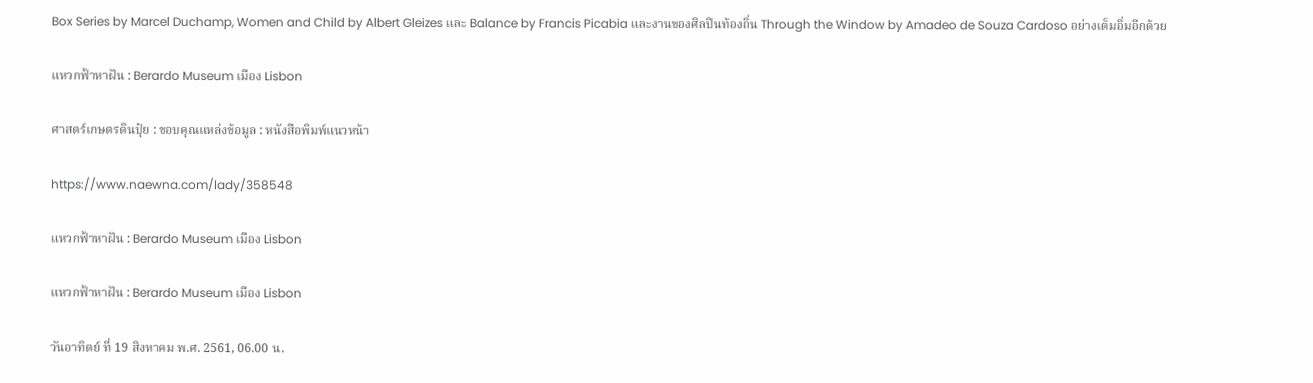Box Series by Marcel Duchamp, Women and Child by Albert Gleizes และ Balance by Francis Picabia และงานของศิลปินท้องถิ่น Through the Window by Amadeo de Souza Cardoso อย่างเต็มอิ่มอีกด้วย

แหวกฟ้าหาฝัน : Berardo Museum เมือง Lisbon

ศาสตร์เกษตรดินปุ๋ย : ขอบคุณแหล่งข้อมูล : หนังสือพิมพ์แนวหน้า

https://www.naewna.com/lady/358548

แหวกฟ้าหาฝัน : Berardo Museum เมือง Lisbon

แหวกฟ้าหาฝัน : Berardo Museum เมือง Lisbon

วันอาทิตย์ ที่ 19 สิงหาคม พ.ศ. 2561, 06.00 น.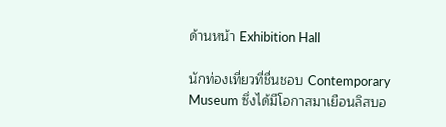ด้านหน้า Exhibition Hall

นักท่องเที่ยวที่ชื่นชอบ Contemporary Museum ซึ่งได้มีโอกาสมาเยือนลิสบอ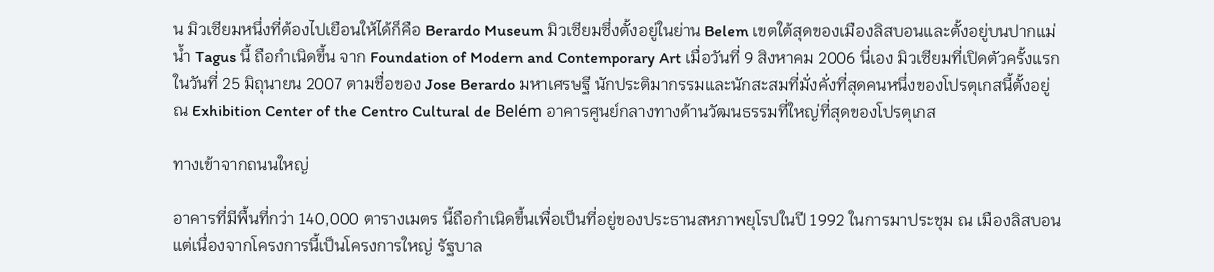น มิวเซียมหนึ่งที่ต้องไปเยือนให้ได้ก็คือ Berardo Museum มิวเซียมซึ่งตั้งอยู่ในย่าน Belem เขตใต้สุดของเมืองลิสบอนและตั้งอยู่บนปากแม่น้ำ Tagus นี้ ถือกำเนิดขึ้น จาก Foundation of Modern and Contemporary Art เมื่อวันที่ 9 สิงหาคม 2006 นี่เอง มิวเซียมที่เปิดตัวครั้งแรกในวันที่ 25 มิถุนายน 2007 ตามชื่อของ Jose Berardo มหาเศรษฐี นักประติมากรรมและนักสะสมที่มั่งคั่งที่สุดคนหนึ่งของโปรตุเกสนี้ตั้งอยู่ ณ Exhibition Center of the Centro Cultural de Belém อาคารศูนย์กลางทางด้านวัฒนธรรมที่ใหญ่ที่สุดของโปรตุเกส

ทางเข้าจากถนนใหญ่

อาคารที่มีพื้นที่กว่า 140,000 ตารางเมตร นี้ถือกำเนิดขึ้นเพื่อเป็นที่อยู่ของประธานสหภาพยุโรปในปี 1992 ในการมาประชุม ณ เมืองลิสบอน แต่เนื่องจากโครงการนี้เป็นโครงการใหญ่ รัฐบาล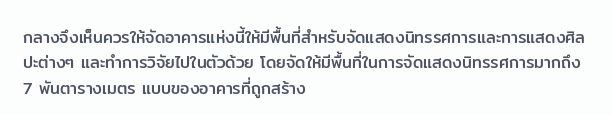กลางจึงเห็นควรให้จัดอาคารแห่งนี้ให้มีพื้นที่สำหรับจัดแสดงนิทรรศการและการแสดงศิลปะต่างๆ และทำการวิจัยไปในตัวด้วย โดยจัดให้มีพื้นที่ในการจัดแสดงนิทรรศการมากถึง 7 พันตารางเมตร แบบของอาคารที่ถูกสร้าง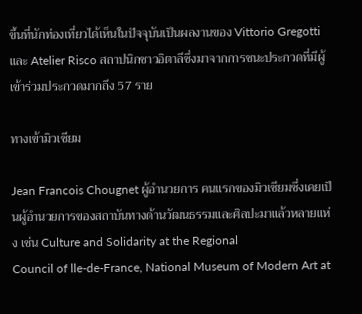ขึ้นที่นักท่องเที่ยวได้เห็นในปัจจุบันเป็นผลงานของ Vittorio Gregotti และ Atelier Risco สถาปนิกชาวอิตาลีซึ่งมาจากการชนะประกวดที่มีผู้เข้าร่วมประกวดมากถึง 57 ราย

ทางเข้ามิวเซียม

Jean Francois Chougnet ผู้อำนวยการ คนแรกของมิวเซียมซึ่งเคยเป็นผู้อำนวยการของสถาบันทางด้านวัฒนธรรมและศิลปะมาแล้วหลายแห่ง เช่น Culture and Solidarity at the Regional
Council of lle-de-France, National Museum of Modern Art at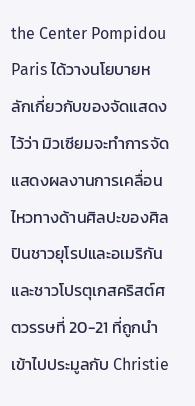the Center Pompidou Paris ได้วางนโยบายหลักเกี่ยวกับของจัดแสดงไว้ว่า มิวเซียมจะทำการจัดแสดงผลงานการเคลื่อนไหวทางด้านศิลปะของศิลปินชาวยุโรปและอเมริกันและชาวโปรตุเกสคริสต์ศตวรรษที่ 20-21 ที่ถูกนำเข้าไปประมูลกับ Christie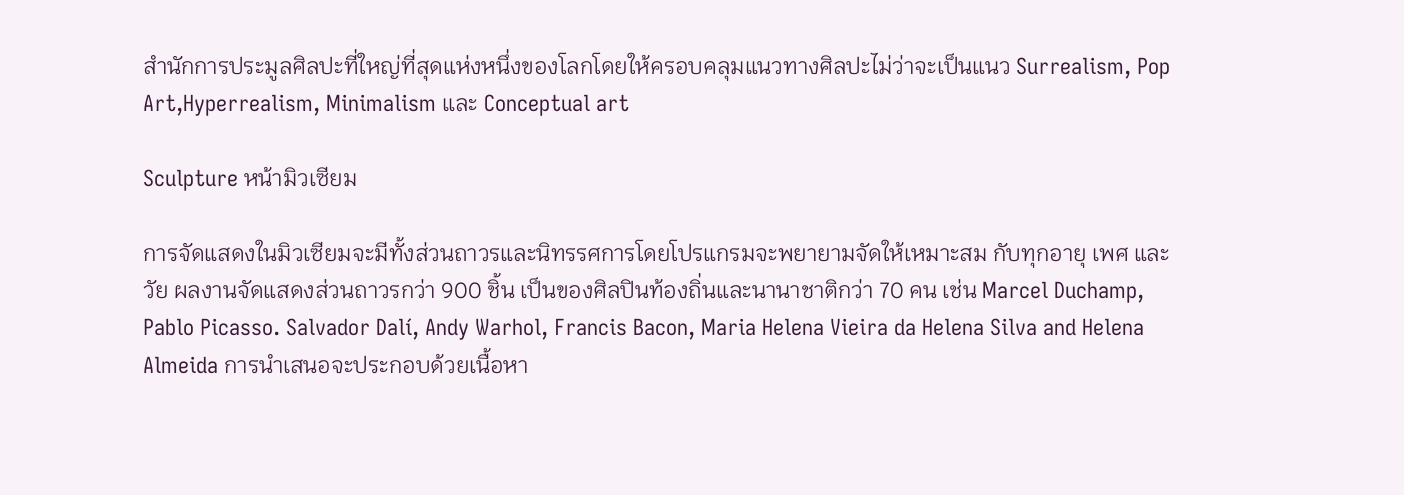สำนักการประมูลศิลปะที่ใหญ่ที่สุดแห่งหนึ่งของโลกโดยให้ครอบคลุมแนวทางศิลปะไม่ว่าจะเป็นแนว Surrealism, Pop Art,Hyperrealism, Minimalism และ Conceptual art

Sculpture หน้ามิวเซียม

การจัดแสดงในมิวเซียมจะมีทั้งส่วนถาวรและนิทรรศการโดยโปรแกรมจะพยายามจัดให้เหมาะสม กับทุกอายุ เพศ และวัย ผลงานจัดแสดงส่วนถาวรกว่า 900 ชิ้น เป็นของศิลปินท้องถิ่นและนานาชาติกว่า 70 คน เช่น Marcel Duchamp, Pablo Picasso. Salvador Dalí, Andy Warhol, Francis Bacon, Maria Helena Vieira da Helena Silva and Helena Almeida การนำเสนอจะประกอบด้วยเนื้อหา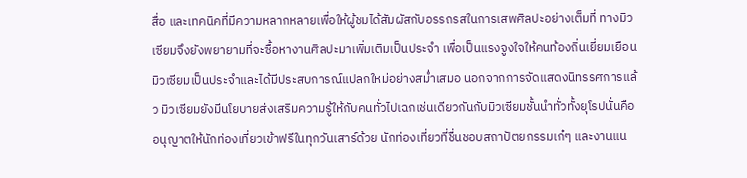สื่อ และเทคนิคที่มีความหลากหลายเพื่อให้ผู้ชมได้สัมผัสกับอรรถรสในการเสพศิลปะอย่างเต็มที่ ทางมิวเซียมจึงยังพยายามที่จะซื้อหางานศิลปะมาเพิ่มเติมเป็นประจำ เพื่อเป็นแรงจูงใจให้คนท้องถิ่นเยี่ยมเยือนมิวเซียมเป็นประจำและได้มีประสบการณ์แปลกใหม่อย่างสม่ำเสมอ นอกจากการจัดแสดงนิทรรศการแล้ว มิวเซียมยังมีนโยบายส่งเสริมความรู้ให้กับคนทั่วไปเฉกเช่นเดียวกันกับมิวเซียมชั้นนำทั่วทั้งยุโรปนั่นคือ อนุญาตให้นักท่องเที่ยวเข้าฟรีในทุกวันเสาร์ด้วย นักท่องเที่ยวที่ชื่นชอบสถาปัตยกรรมเก๋ๆ และงานแน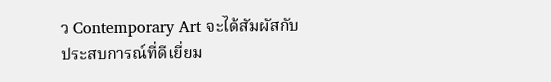ว Contemporary Art จะได้สัมผัสกับประสบการณ์ที่ดีเยี่ยม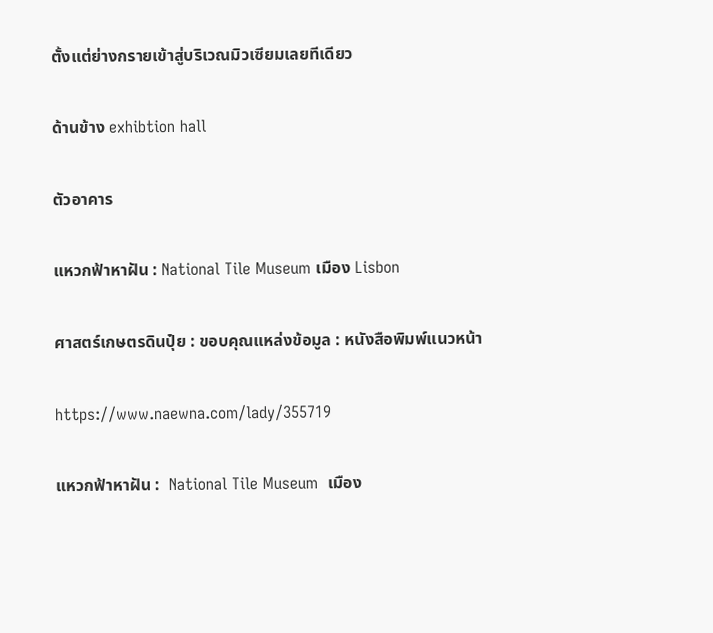ตั้งแต่ย่างกรายเข้าสู่บริเวณมิวเซียมเลยทีเดียว

ด้านข้าง exhibtion hall

ตัวอาคาร

แหวกฟ้าหาฝัน : National Tile Museum เมือง Lisbon

ศาสตร์เกษตรดินปุ๋ย : ขอบคุณแหล่งข้อมูล : หนังสือพิมพ์แนวหน้า

https://www.naewna.com/lady/355719

แหวกฟ้าหาฝัน :  National Tile Museum  เมือง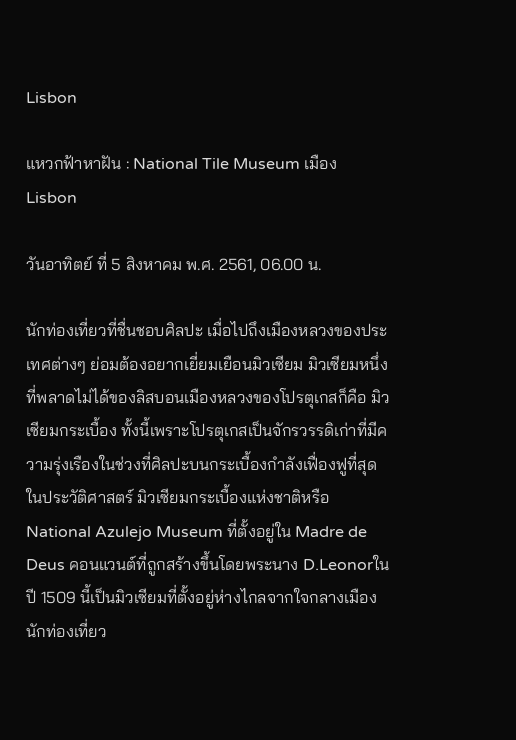Lisbon

แหวกฟ้าหาฝัน : National Tile Museum เมือง Lisbon

วันอาทิตย์ ที่ 5 สิงหาคม พ.ศ. 2561, 06.00 น.

นักท่องเที่ยวที่ชื่นชอบศิลปะ เมื่อไปถึงเมืองหลวงของประเทศต่างๆ ย่อมต้องอยากเยี่ยมเยือนมิวเซียม มิวเซียมหนึ่งที่พลาดไม่ได้ของลิสบอนเมืองหลวงของโปรตุเกสก็คือ มิวเซียมกระเบื้อง ทั้งนี้เพราะโปรตุเกสเป็นจักรวรรดิเก่าที่มีความรุ่งเรืองในช่วงที่ศิลปะบนกระเบื้องกำลังเฟื่องฟูที่สุดในประวัติศาสตร์ มิวเซียมกระเบื้องแห่งชาติหรือ National Azulejo Museum ที่ตั้งอยู่ใน Madre de Deus คอนแวนต์ที่ถูกสร้างขึ้นโดยพระนาง D.Leonorในปี 1509 นี้เป็นมิวเซียมที่ตั้งอยู่ห่างไกลจากใจกลางเมือง นักท่องเที่ยว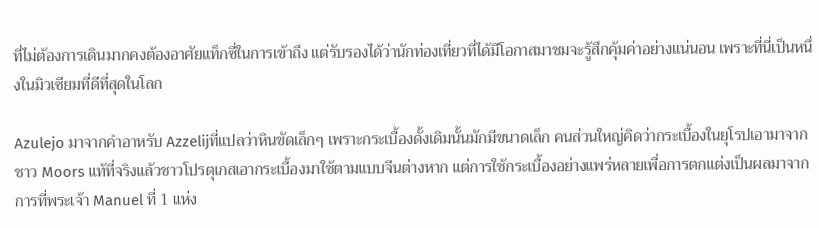ที่ไม่ต้องการเดินมากคงต้องอาศัยแท็กซี่ในการเข้าถึง แต่รับรองได้ว่านักท่องเที่ยวที่ได้มีโอกาสมาชมจะรู้สึกคุ้มค่าอย่างแน่นอน เพราะที่นี่เป็นหนึ่งในมิวเซียมที่ดีที่สุดในโลก

Azulejo มาจากคำอาหรับ Azzelijที่แปลว่าหินขัดเล็กๆ เพราะกระเบื้องดั้งเดิมนั้นมักมีขนาดเล็ก คนส่วนใหญ่คิดว่ากระเบื้องในยุโรปเอามาจากชาว Moors แท้ที่จริงแล้วชาวโปรตุเกสเอากระเบื้องมาใช้ตามแบบจีนต่างหาก แต่การใช้กระเบื้องอย่างแพร่หลายเพื่อการตกแต่งเป็นผลมาจากการที่พระเจ้า Manuel ที่ 1 แห่ง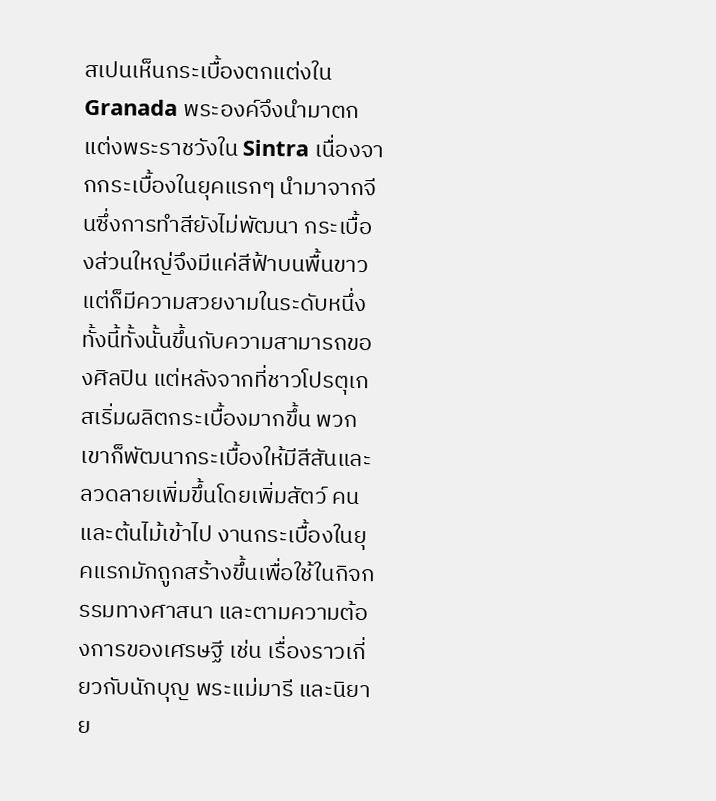สเปนเห็นกระเบื้องตกแต่งใน Granada พระองค์จึงนำมาตกแต่งพระราชวังใน Sintra เนื่องจากกระเบื้องในยุคแรกๆ นำมาจากจีนซึ่งการทำสียังไม่พัฒนา กระเบื้องส่วนใหญ่จึงมีแค่สีฟ้าบนพื้นขาว แต่ก็มีความสวยงามในระดับหนึ่ง ทั้งนี้ทั้งนั้นขึ้นกับความสามารถของศิลปิน แต่หลังจากที่ชาวโปรตุเกสเริ่มผลิตกระเบื้องมากขึ้น พวกเขาก็พัฒนากระเบื้องให้มีสีสันและลวดลายเพิ่มขึ้นโดยเพิ่มสัตว์ คนและต้นไม้เข้าไป งานกระเบื้องในยุคแรกมักถูกสร้างขึ้นเพื่อใช้ในกิจกรรมทางศาสนา และตามความต้องการของเศรษฐี เช่น เรื่องราวเกี่ยวกับนักบุญ พระแม่มารี และนิยาย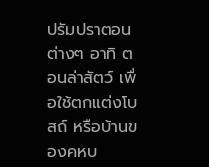ปรัมปราตอนต่างๆ อาทิ ตอนล่าสัตว์ เพื่อใช้ตกแต่งโบสถ์ หรือบ้านของคหบ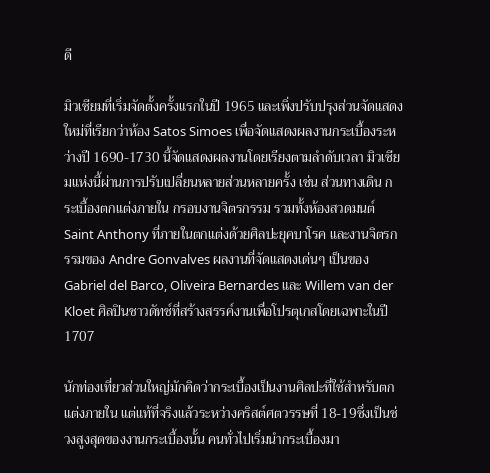ดี

มิวเซียมที่เริ่มจัดตั้งครั้งแรกในปี 1965 และเพิ่งปรับปรุงส่วนจัดแสดงใหม่ที่เรียกว่าห้อง Satos Simoes เพื่อจัดแสดงผลงานกระเบื้องระหว่างปี 1690-1730 นี้จัดแสดงผลงานโดยเรียงตามลำดับเวลา มิวเซียมแห่งนี้ผ่านการปรับเปลี่ยนหลายส่วนหลายครั้ง เช่น ส่วนทางเดิน กระเบื้องตกแต่งภายใน กรอบงานจิตรกรรม รวมทั้งห้องสวดมนต์ Saint Anthony ที่ภายในตกแต่งด้วยศิลปะยุคบาโรค และงานจิตรกรรมของ Andre Gonvalves ผลงานที่จัดแสดงเด่นๆ เป็นของ Gabriel del Barco, Oliveira Bernardes และ Willem van der Kloet ศิลปินชาวดัทช์ที่สร้างสรรค์งานเพื่อโปรตุเกสโดยเฉพาะในปี 1707

นักท่องเที่ยวส่วนใหญ่มักคิดว่ากระเบื้องเป็นงานศิลปะที่ใช้สำหรับตกแต่งภายใน แต่แท้ที่จริงแล้วระหว่างคริสต์ศตวรรษที่ 18-19ซึ่งเป็นช่วงสูงสุดของงานกระเบื้องนั้น คนทั่วไปเริ่มนำกระเบื้องมา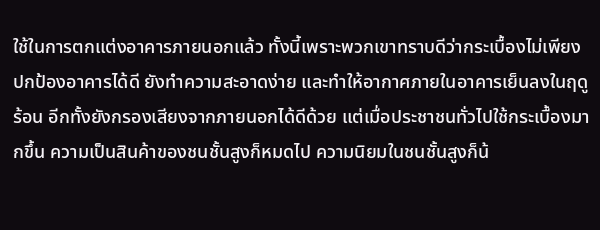ใช้ในการตกแต่งอาคารภายนอกแล้ว ทั้งนี้เพราะพวกเขาทราบดีว่ากระเบื้องไม่เพียงปกป้องอาคารได้ดี ยังทำความสะอาดง่าย และทำให้อากาศภายในอาคารเย็นลงในฤดูร้อน อีกทั้งยังกรองเสียงจากภายนอกได้ดีด้วย แต่เมื่อประชาชนทั่วไปใช้กระเบื้องมากขึ้น ความเป็นสินค้าของชนชั้นสูงก็หมดไป ความนิยมในชนชั้นสูงก็น้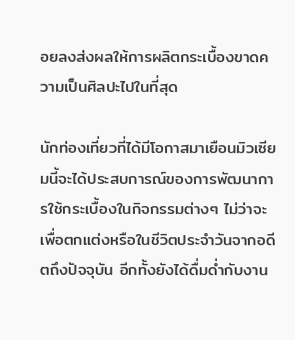อยลงส่งผลให้การผลิตกระเบื้องขาดความเป็นศิลปะไปในที่สุด

นักท่องเที่ยวที่ได้มีโอกาสมาเยือนมิวเซียมนี้จะได้ประสบการณ์ของการพัฒนาการใช้กระเบื้องในกิจกรรมต่างๆ ไม่ว่าจะเพื่อตกแต่งหรือในชีวิตประจำวันจากอดีตถึงปัจจุบัน อีกทั้งยังได้ดื่มด่ำกับงาน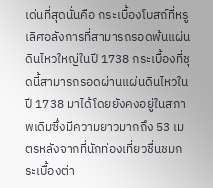เด่นที่สุดนั่นคือ กระเบื้องโบสถ์ที่หรูเลิศอลังการที่สามารถรอดพ้นแผ่นดินไหวใหญ่ในปี 1738 กระเบื้องที่ชุดนี้สามารถรอดผ่านแผ่นดินไหวในปี 1738 มาได้โดยยังคงอยู่ในสภาพเดิมซึ่งมีความยาวมากถึง 53 เมตรหลังจากที่นักท่องเที่ยวชื่นชมกระเบื้องต่า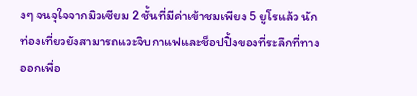งๆ จนจุใจจากมิวเซียม 2 ชั้นที่มีค่าเข้าชมเพียง 5 ยูโรแล้ว นักท่องเที่ยวยังสามารถแวะจิบกาแฟและช็อปปิ้งของที่ระลึกที่ทางออกเพื่อ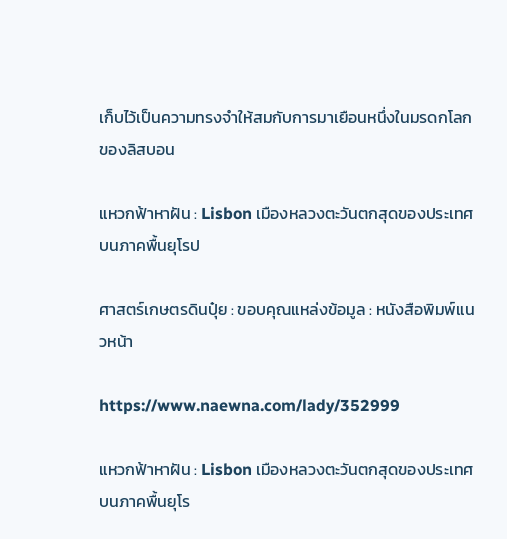เก็บไว้เป็นความทรงจำให้สมกับการมาเยือนหนึ่งในมรดกโลกของลิสบอน

แหวกฟ้าหาฝัน : Lisbon เมืองหลวงตะวันตกสุดของประเทศบนภาคพื้นยุโรป

ศาสตร์เกษตรดินปุ๋ย : ขอบคุณแหล่งข้อมูล : หนังสือพิมพ์แนวหน้า

https://www.naewna.com/lady/352999

แหวกฟ้าหาฝัน : Lisbon เมืองหลวงตะวันตกสุดของประเทศบนภาคพื้นยุโร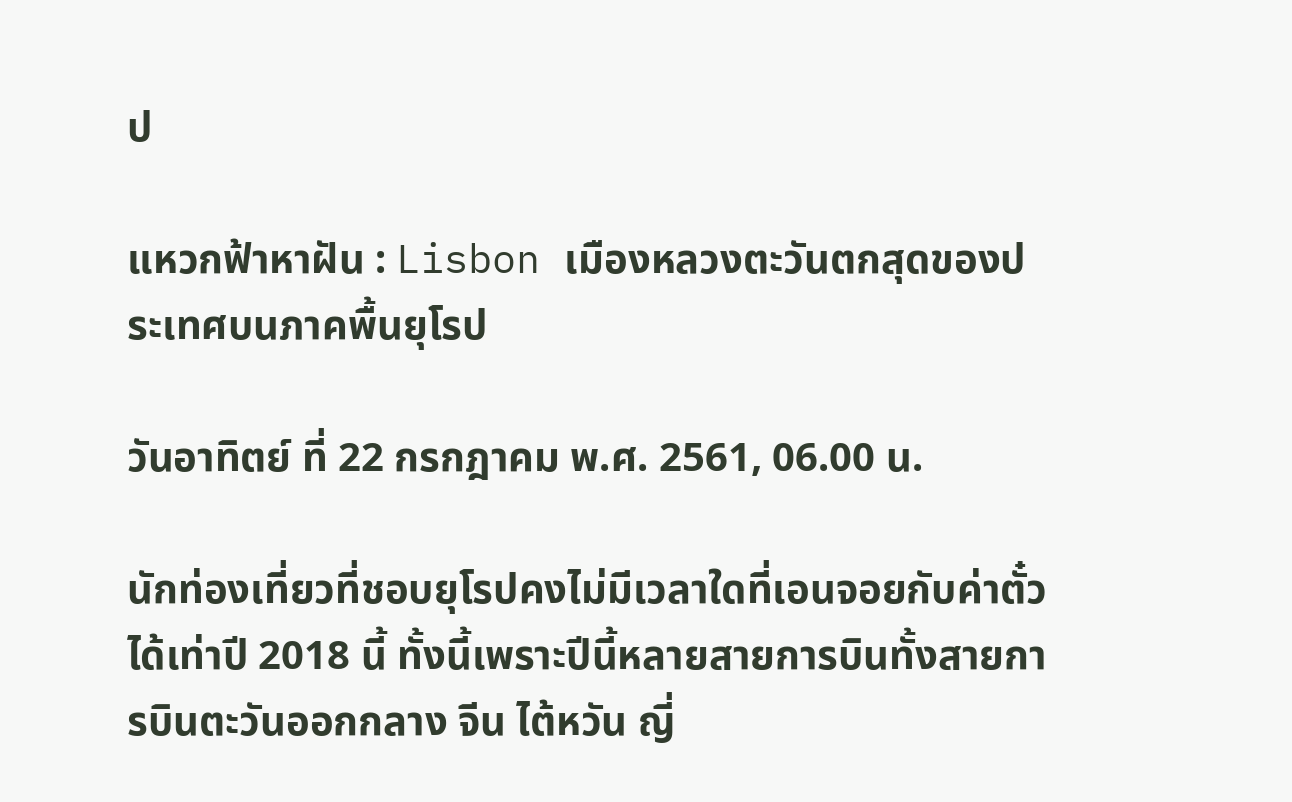ป

แหวกฟ้าหาฝัน : Lisbon เมืองหลวงตะวันตกสุดของประเทศบนภาคพื้นยุโรป

วันอาทิตย์ ที่ 22 กรกฎาคม พ.ศ. 2561, 06.00 น.

นักท่องเที่ยวที่ชอบยุโรปคงไม่มีเวลาใดที่เอนจอยกับค่าตั๋วได้เท่าปี 2018 นี้ ทั้งนี้เพราะปีนี้หลายสายการบินทั้งสายการบินตะวันออกกลาง จีน ไต้หวัน ญี่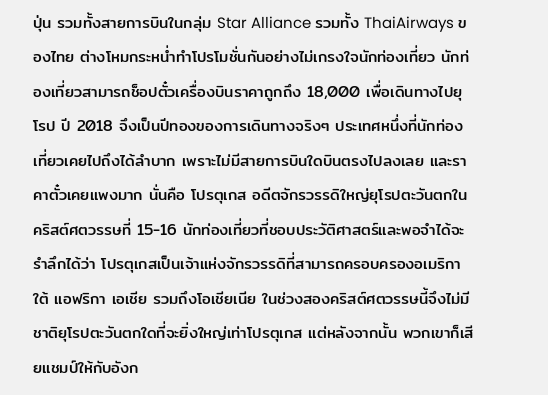ปุ่น รวมทั้งสายการบินในกลุ่ม Star Alliance รวมทั้ง ThaiAirways ของไทย ต่างโหมกระหน่ำทำโปรโมชั่นกันอย่างไม่เกรงใจนักท่องเที่ยว นักท่องเที่ยวสามารถช็อปตั๋วเครื่องบินราคาถูกถึง 18,000 เพื่อเดินทางไปยุโรป ปี 2018 จึงเป็นปีทองของการเดินทางจริงๆ ประเทศหนึ่งที่นักท่องเที่ยวเคยไปถึงได้ลำบาก เพราะไม่มีสายการบินใดบินตรงไปลงเลย และราคาตั๋วเคยแพงมาก นั่นคือ โปรตุเกส อดีตจักรวรรดิใหญ่ยุโรปตะวันตกในคริสต์ศตวรรษที่ 15-16 นักท่องเที่ยวที่ชอบประวัติศาสตร์และพอจำได้จะรำลึกได้ว่า โปรตุเกสเป็นเจ้าแห่งจักรวรรดิที่สามารถครอบครองอเมริกาใต้ แอฟริกา เอเชีย รวมถึงโอเชียเนีย ในช่วงสองคริสต์ศตวรรษนี้จึงไม่มีชาติยุโรปตะวันตกใดที่จะยิ่งใหญ่เท่าโปรตุเกส แต่หลังจากนั้น พวกเขาก็เสียแชมป์ให้กับอังก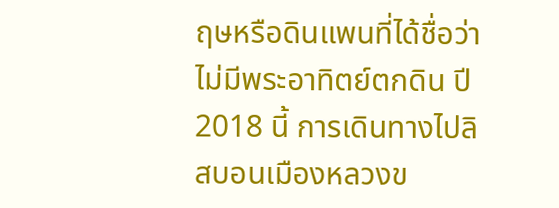ฤษหรือดินแพนที่ได้ชื่อว่าไม่มีพระอาทิตย์ตกดิน ปี 2018 นี้ การเดินทางไปลิสบอนเมืองหลวงข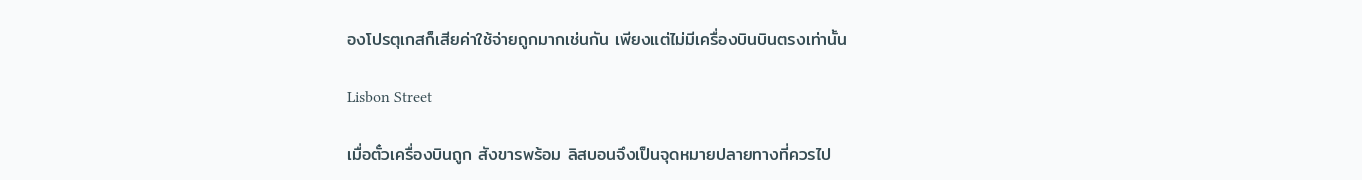องโปรตุเกสก็เสียค่าใช้จ่ายถูกมากเช่นกัน เพียงแต่ไม่มีเครื่องบินบินตรงเท่านั้น

Lisbon Street

เมื่อตั๋วเครื่องบินถูก สังขารพร้อม ลิสบอนจึงเป็นจุดหมายปลายทางที่ควรไป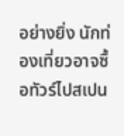อย่างยิ่ง นักท่องเที่ยวอาจซื้อทัวร์ไปสเปน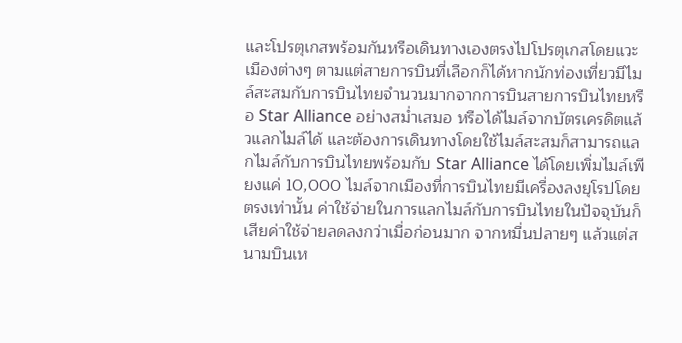และโปรตุเกสพร้อมกันหรือเดินทางเองตรงไปโปรตุเกสโดยแวะเมืองต่างๆ ตามแต่สายการบินที่เลือกก็ได้หากนักท่องเที่ยวมีไมล์สะสมกับการบินไทยจำนวนมากจากการบินสายการบินไทยหรือ Star Alliance อย่างสม่ำเสมอ หรือได้ไมล์จากบัตรเครดิตแล้วแลกไมล์ได้ และต้องการเดินทางโดยใช้ไมล์สะสมก็สามารถแลกไมล์กับการบินไทยพร้อมกับ Star Alliance ได้โดยเพิ่มไมล์เพียงแค่ 10,000 ไมล์จากเมืองที่การบินไทยมีเครื่องลงยุโรปโดยตรงเท่านั้น ค่าใช้จ่ายในการแลกไมล์กับการบินไทยในปัจจุบันก็เสียค่าใช้จ่ายลดลงกว่าเมื่อก่อนมาก จากหมื่นปลายๆ แล้วแต่สนามบินเห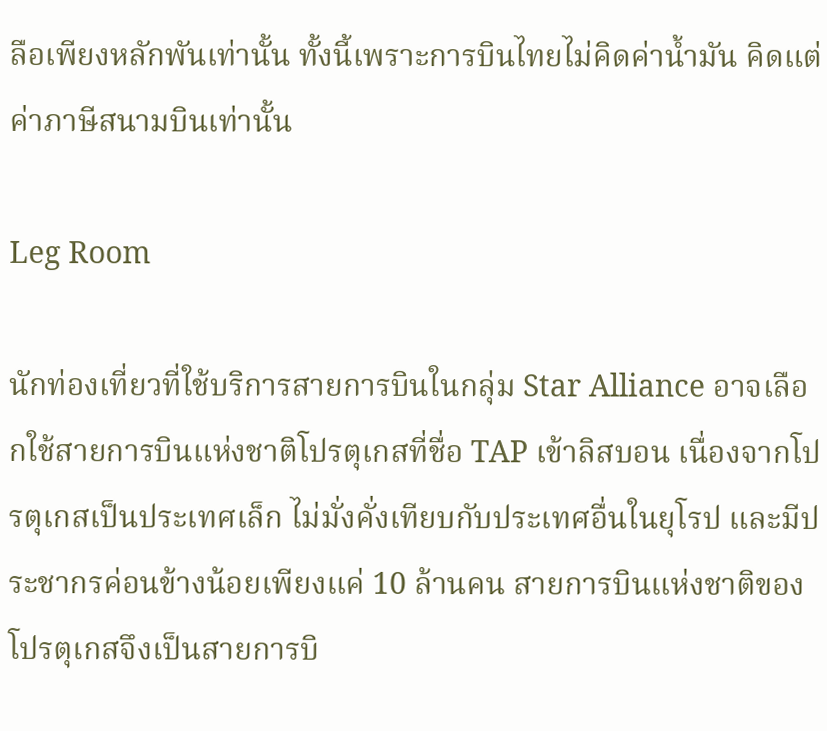ลือเพียงหลักพันเท่านั้น ทั้งนี้เพราะการบินไทยไม่คิดค่าน้ำมัน คิดแต่ค่าภาษีสนามบินเท่านั้น

Leg Room

นักท่องเที่ยวที่ใช้บริการสายการบินในกลุ่ม Star Alliance อาจเลือกใช้สายการบินแห่งชาติโปรตุเกสที่ชื่อ TAP เข้าลิสบอน เนื่องจากโปรตุเกสเป็นประเทศเล็ก ไม่มั่งคั่งเทียบกับประเทศอื่นในยุโรป และมีประชากรค่อนข้างน้อยเพียงแค่ 10 ล้านคน สายการบินแห่งชาติของโปรตุเกสจึงเป็นสายการบิ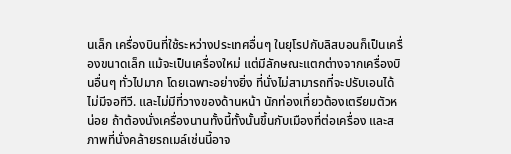นเล็ก เครื่องบินที่ใช้ระหว่างประเทศอื่นๆ ในยุโรปกับลิสบอนก็เป็นเครื่องขนาดเล็ก แม้จะเป็นเครื่องใหม่ แต่มีลักษณะแตกต่างจากเครื่องบินอื่นๆ ทั่วไปมาก โดยเฉพาะอย่างยิ่ง ที่นั่งไม่สามารถที่จะปรับเอนได้ ไม่มีจอทีวี. และไม่มีที่วางของด้านหน้า นักท่องเที่ยวต้องเตรียมตัวหน่อย ถ้าต้องนั่งเครื่องนานทั้งนี้ทั้งนั้นขึ้นกับเมืองที่ต่อเครื่อง และสภาพที่นั่งคล้ายรถเมล์เช่นนี้อาจ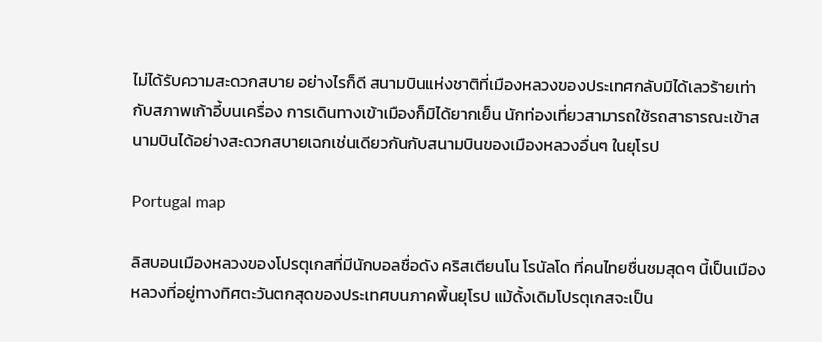ไม่ได้รับความสะดวกสบาย อย่างไรก็ดี สนามบินแห่งชาติที่เมืองหลวงของประเทศกลับมิได้เลวร้ายเท่ากับสภาพเก้าอี้บนเครื่อง การเดินทางเข้าเมืองก็มิได้ยากเย็น นักท่องเที่ยวสามารถใช้รถสาธารณะเข้าสนามบินได้อย่างสะดวกสบายเฉกเช่นเดียวกันกับสนามบินของเมืองหลวงอื่นๆ ในยุโรป

Portugal map

ลิสบอนเมืองหลวงของโปรตุเกสที่มีนักบอลชื่อดัง คริสเตียนโน โรนัลโด ที่คนไทยชื่นชมสุดๆ นี้เป็นเมืองหลวงที่อยู่ทางทิศตะวันตกสุดของประเทศบนภาคพื้นยุโรป แม้ดั้งเดิมโปรตุเกสจะเป็น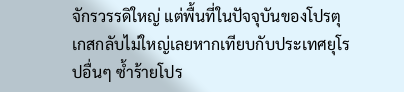จักรวรรดิใหญ่ แต่พื้นที่ในปัจจุบันของโปรตุเกสกลับไม่ใหญ่เลยหากเทียบกับประเทศยุโรปอื่นๆ ซ้ำร้ายโปร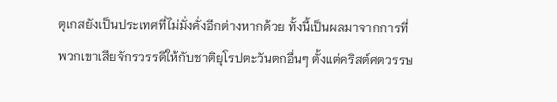ตุเกสยังเป็นประเทศที่ไม่มั่งคั่งอีกต่างหากด้วย ทั้งนี้เป็นผลมาจากการที่พวกเขาเสียจักรวรรดิให้กับชาติยุโรปตะวันตกอื่นๆ ตั้งแต่คริสต์ศตวรรษ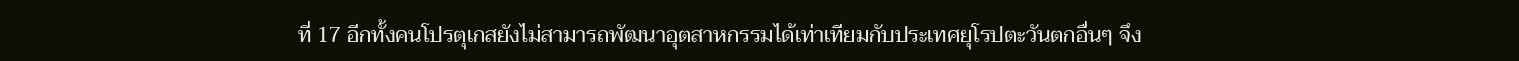ที่ 17 อีกทั้งคนโปรตุเกสยังไม่สามารถพัฒนาอุตสาหกรรมได้เท่าเทียมกับประเทศยุโรปตะวันตกอื่นๆ จึง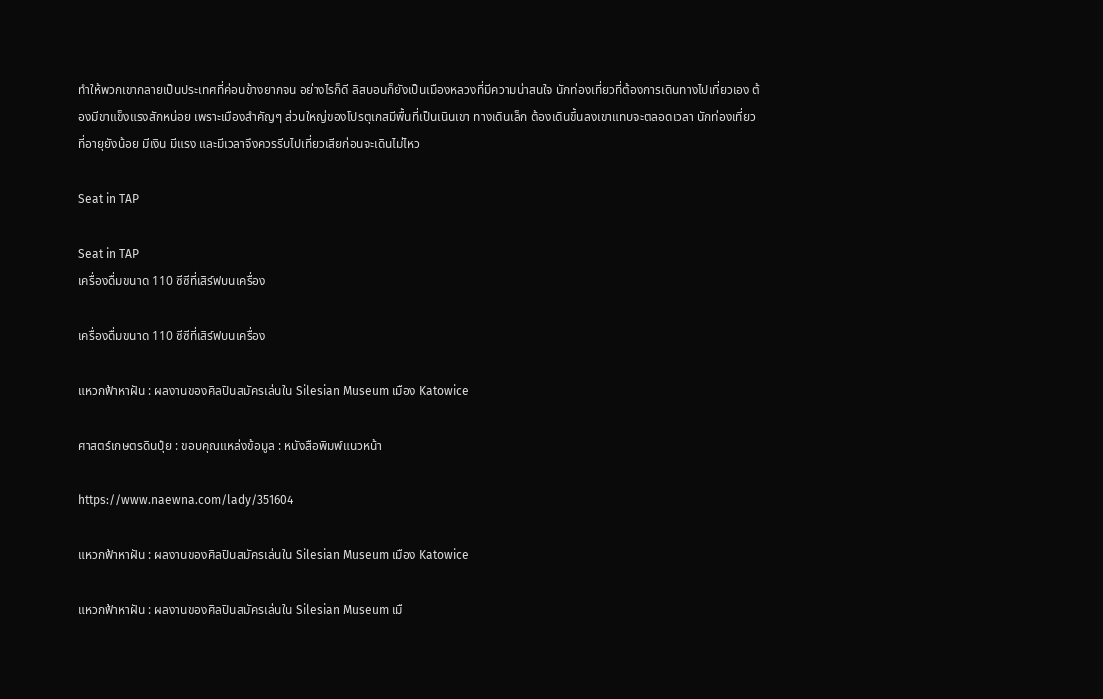ทำให้พวกเขากลายเป็นประเทศที่ค่อนข้างยากจน อย่างไรก็ดี ลิสบอนก็ยังเป็นเมืองหลวงที่มีความน่าสนใจ นักท่องเที่ยวที่ต้องการเดินทางไปเที่ยวเอง ต้องมีขาแข็งแรงสักหน่อย เพราะเมืองสำคัญๆ ส่วนใหญ่ของโปรตุเกสมีพื้นที่เป็นเนินเขา ทางเดินเล็ก ต้องเดินขึ้นลงเขาแทบจะตลอดเวลา นักท่องเที่ยวที่อายุยังน้อย มีเงิน มีแรง และมีเวลาจึงควรรีบไปเที่ยวเสียก่อนจะเดินไม่ไหว

Seat in TAP

Seat in TAP
เครื่องดื่มขนาด 110 ซีซีที่เสิร์ฟบนเครื่อง

เครื่องดื่มขนาด 110 ซีซีที่เสิร์ฟบนเครื่อง

แหวกฟ้าหาฝัน : ผลงานของศิลปินสมัครเล่นใน Silesian Museum เมือง Katowice

ศาสตร์เกษตรดินปุ๋ย : ขอบคุณแหล่งข้อมูล : หนังสือพิมพ์แนวหน้า

https://www.naewna.com/lady/351604

แหวกฟ้าหาฝัน : ผลงานของศิลปินสมัครเล่นใน Silesian Museum เมือง Katowice

แหวกฟ้าหาฝัน : ผลงานของศิลปินสมัครเล่นใน Silesian Museum เมื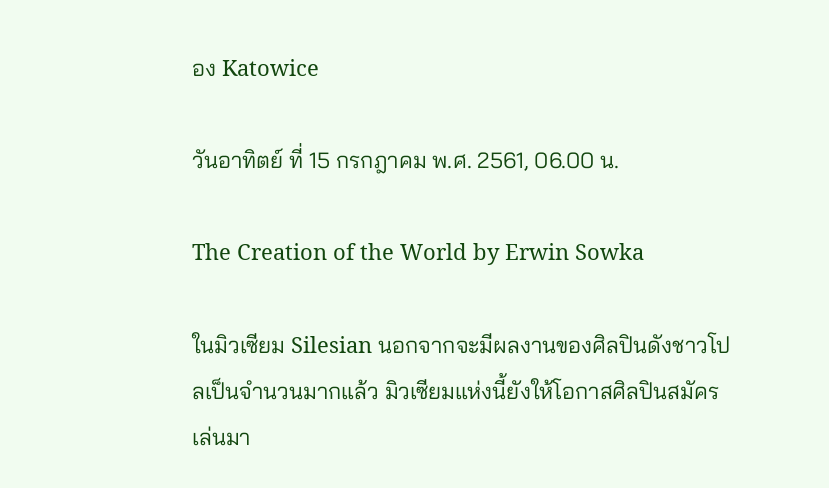อง Katowice

วันอาทิตย์ ที่ 15 กรกฎาคม พ.ศ. 2561, 06.00 น.

The Creation of the World by Erwin Sowka

ในมิวเซียม Silesian นอกจากจะมีผลงานของศิลปินดังชาวโปลเป็นจำนวนมากแล้ว มิวเซียมแห่งนี้ยังให้โอกาสศิลปินสมัครเล่นมา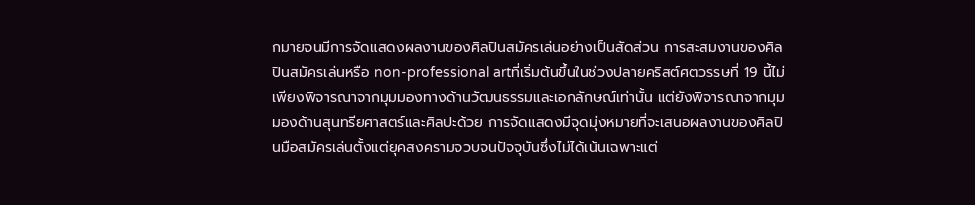กมายจนมีการจัดแสดงผลงานของศิลปินสมัครเล่นอย่างเป็นสัดส่วน การสะสมงานของศิลปินสมัครเล่นหรือ non-professional artที่เริ่มต้นขึ้นในช่วงปลายคริสต์ศตวรรษที่ 19 นี้ไม่เพียงพิจารณาจากมุมมองทางด้านวัฒนธรรมและเอกลักษณ์เท่านั้น แต่ยังพิจารณาจากมุมมองด้านสุนทรียศาสตร์และศิลปะด้วย การจัดแสดงมีจุดมุ่งหมายที่จะเสนอผลงานของศิลปินมือสมัครเล่นตั้งแต่ยุคสงครามจวบจนปัจจุบันซึ่งไม่ได้เน้นเฉพาะแต่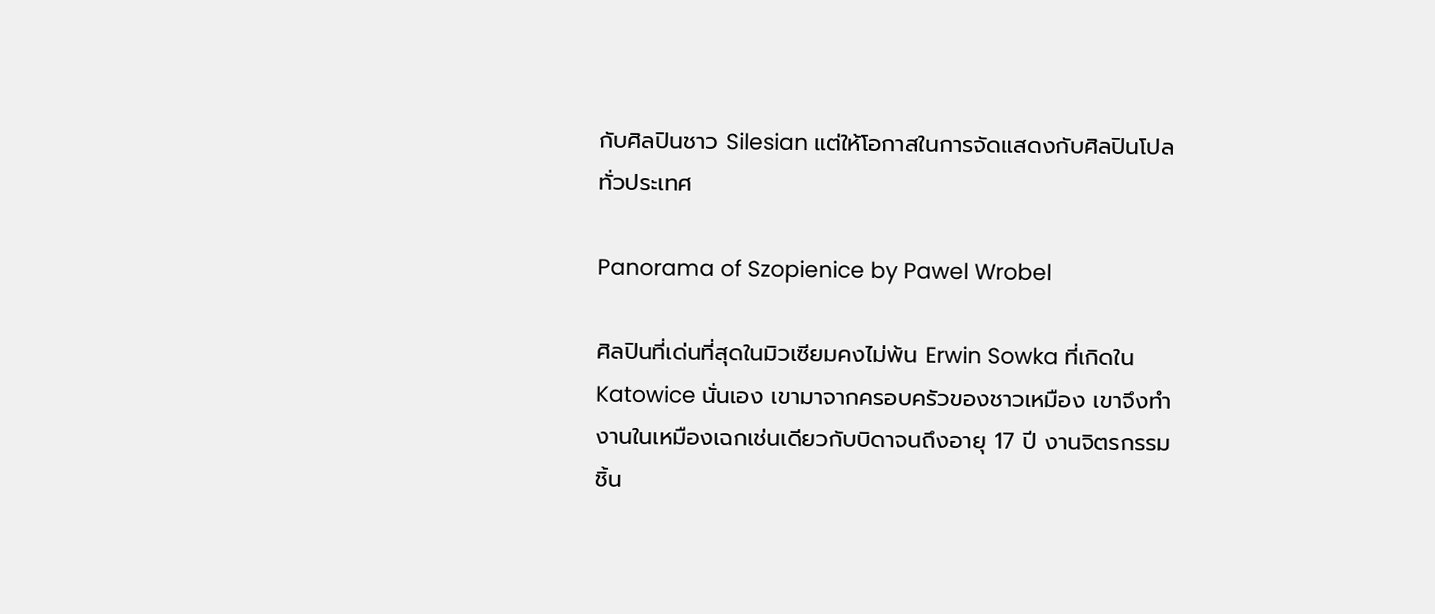กับศิลปินชาว Silesian แต่ให้โอกาสในการจัดแสดงกับศิลปินโปลทั่วประเทศ

Panorama of Szopienice by Pawel Wrobel

ศิลปินที่เด่นที่สุดในมิวเซียมคงไม่พ้น Erwin Sowka ที่เกิดใน Katowice นั่นเอง เขามาจากครอบครัวของชาวเหมือง เขาจึงทำงานในเหมืองเฉกเช่นเดียวกับบิดาจนถึงอายุ 17 ปี งานจิตรกรรมชิ้น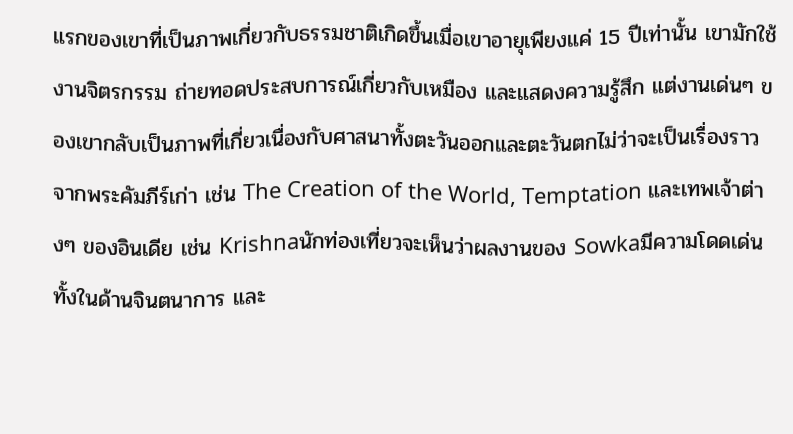แรกของเขาที่เป็นภาพเกี่ยวกับธรรมชาติเกิดขึ้นเมื่อเขาอายุเพียงแค่ 15 ปีเท่านั้น เขามักใช้งานจิตรกรรม ถ่ายทอดประสบการณ์เกี่ยวกับเหมือง และแสดงความรู้สึก แต่งานเด่นๆ ของเขากลับเป็นภาพที่เกี่ยวเนื่องกับศาสนาทั้งตะวันออกและตะวันตกไม่ว่าจะเป็นเรื่องราวจากพระคัมภีร์เก่า เช่น The Creation of the World, Temptation และเทพเจ้าต่างๆ ของอินเดีย เช่น Krishnaนักท่องเที่ยวจะเห็นว่าผลงานของ Sowkaมีความโดดเด่นทั้งในด้านจินตนาการ และ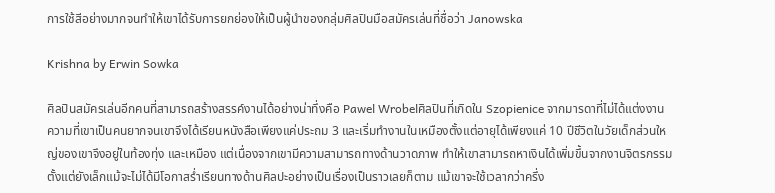การใช้สีอย่างมากจนทำให้เขาได้รับการยกย่องให้เป็นผู้นำของกลุ่มศิลปินมือสมัครเล่นที่ชื่อว่า Janowska

Krishna by Erwin Sowka

ศิลปินสมัครเล่นอีกคนที่สามารถสร้างสรรค์งานได้อย่างน่าทึ่งคือ Pawel Wrobelศิลปินที่เกิดใน Szopienice จากมารดาที่ไม่ได้แต่งงาน ความที่เขาเป็นคนยากจนเขาจึงได้เรียนหนังสือเพียงแค่ประถม 3 และเริ่มทำงานในเหมืองตั้งแต่อายุได้เพียงแค่ 10 ปีชีวิตในวัยเด็กส่วนใหญ่ของเขาจึงอยู่ในท้องทุ่ง และเหมือง แต่เนื่องจากเขามีความสามารถทางด้านวาดภาพ ทำให้เขาสามารถหาเงินได้เพิ่มขึ้นจากงานจิตรกรรมตั้งแต่ยังเล็กแม้จะไม่ได้มีโอกาสร่ำเรียนทางด้านศิลปะอย่างเป็นเรื่องเป็นราวเลยก็ตาม แม้เขาจะใช้เวลากว่าครึ่ง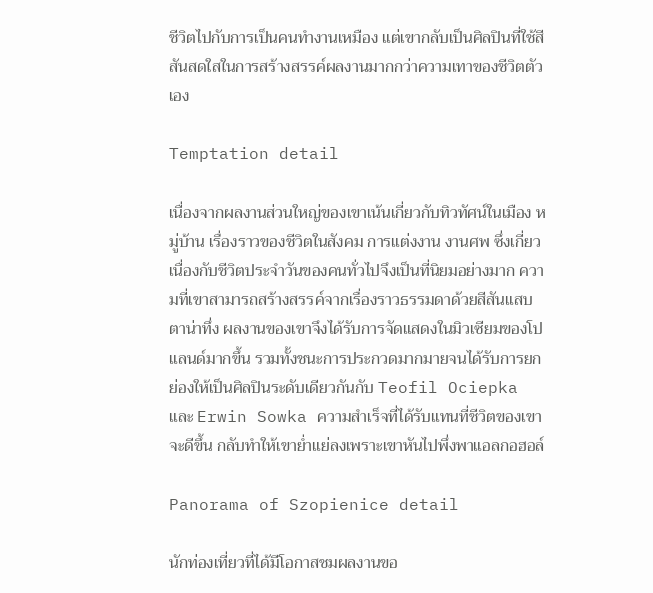ชีวิตไปกับการเป็นคนทำงานเหมือง แต่เขากลับเป็นศิลปินที่ใช้สีสันสดใสในการสร้างสรรค์ผลงานมากกว่าความเทาของชีวิตตัวเอง

Temptation detail

เนื่องจากผลงานส่วนใหญ่ของเขาเน้นเกี่ยวกับทิวทัศน์ในเมือง หมู่บ้าน เรื่องราวของชีวิตในสังคม การแต่งงาน งานศพ ซึ่งเกี่ยวเนื่องกับชีวิตประจำวันของคนทั่วไปจึงเป็นที่นิยมอย่างมาก ความที่เขาสามารถสร้างสรรค์จากเรื่องราวธรรมดาด้วยสีสันแสบตาน่าทึ่ง ผลงานของเขาจึงได้รับการจัดแสดงในมิวเซียมของโปแลนด์มากขึ้น รวมทั้งชนะการประกวดมากมายจนได้รับการยกย่องให้เป็นศิลปินระดับเดียวกันกับ Teofil Ociepka และ Erwin Sowka ความสำเร็จที่ได้รับแทนที่ชีวิตของเขาจะดีขึ้น กลับทำให้เขาย่ำแย่ลงเพราะเขาหันไปพึ่งพาแอลกอฮอล์

Panorama of Szopienice detail

นักท่องเที่ยวที่ได้มีโอกาสชมผลงานขอ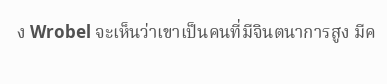ง Wrobel จะเห็นว่าเขาเป็นคนที่มีจินตนาการสูง มีค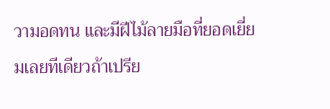วามอดทน และมีฝีไม้ลายมือที่ยอดเยี่ยมเลยทีเดียวถ้าเปรีย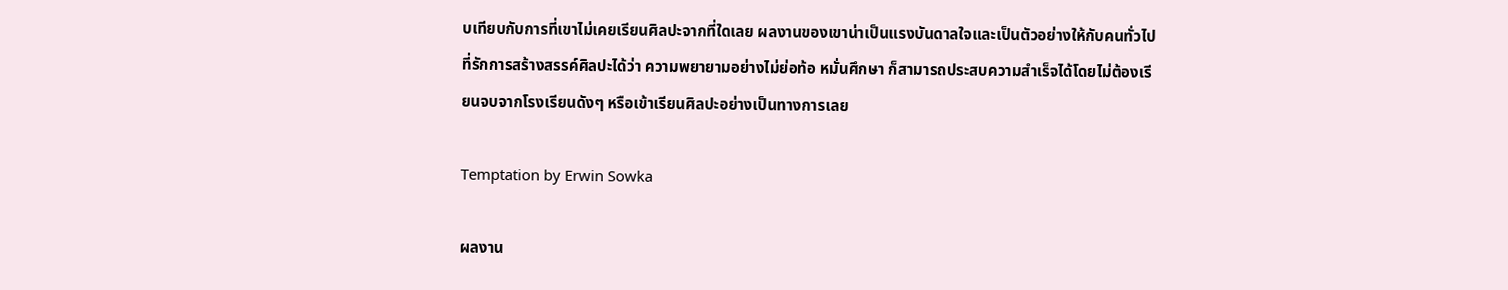บเทียบกับการที่เขาไม่เคยเรียนศิลปะจากที่ใดเลย ผลงานของเขาน่าเป็นแรงบันดาลใจและเป็นตัวอย่างให้กับคนทั่วไปที่รักการสร้างสรรค์ศิลปะได้ว่า ความพยายามอย่างไม่ย่อท้อ หมั่นศึกษา ก็สามารถประสบความสำเร็จได้โดยไม่ต้องเรียนจบจากโรงเรียนดังๆ หรือเข้าเรียนศิลปะอย่างเป็นทางการเลย

Temptation by Erwin Sowka

ผลงาน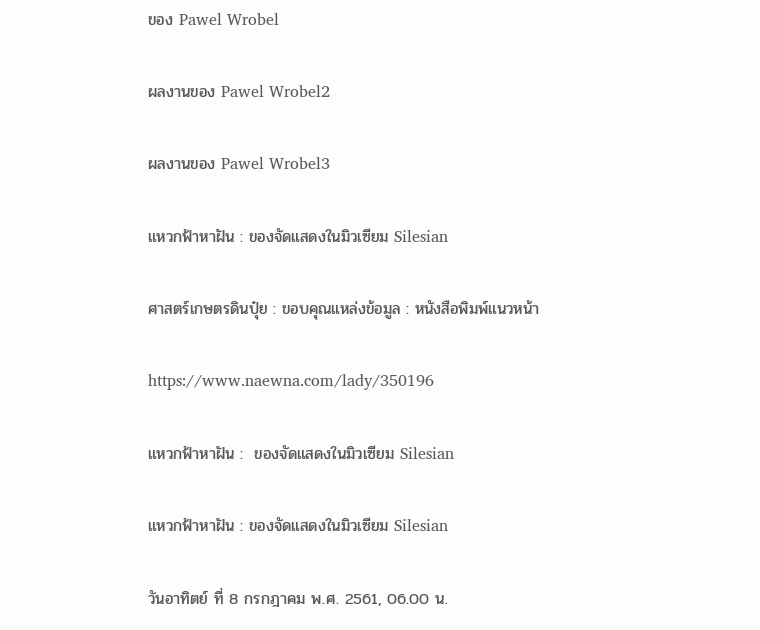ของ Pawel Wrobel

ผลงานของ Pawel Wrobel2

ผลงานของ Pawel Wrobel3

แหวกฟ้าหาฝัน : ของจัดแสดงในมิวเซียม Silesian

ศาสตร์เกษตรดินปุ๋ย : ขอบคุณแหล่งข้อมูล : หนังสือพิมพ์แนวหน้า

https://www.naewna.com/lady/350196

แหวกฟ้าหาฝัน :  ของจัดแสดงในมิวเซียม Silesian

แหวกฟ้าหาฝัน : ของจัดแสดงในมิวเซียม Silesian

วันอาทิตย์ ที่ 8 กรกฎาคม พ.ศ. 2561, 06.00 น.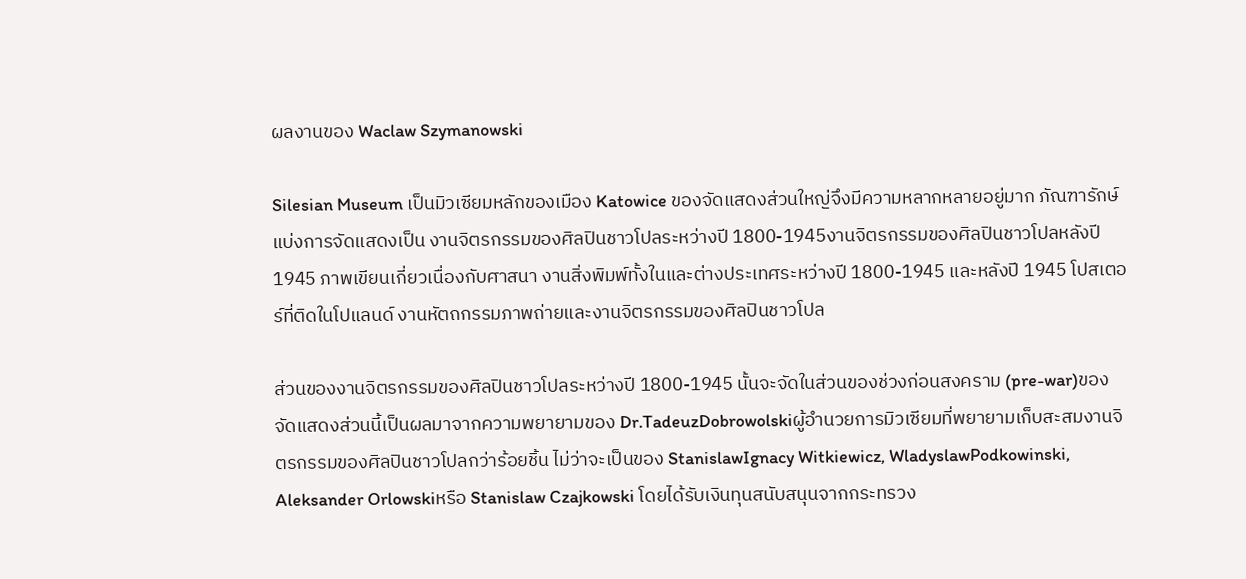ผลงานของ Waclaw Szymanowski

Silesian Museum เป็นมิวเซียมหลักของเมือง Katowice ของจัดแสดงส่วนใหญ่จึงมีความหลากหลายอยู่มาก ภัณฑารักษ์แบ่งการจัดแสดงเป็น งานจิตรกรรมของศิลปินชาวโปลระหว่างปี 1800-1945งานจิตรกรรมของศิลปินชาวโปลหลังปี1945 ภาพเขียนเกี่ยวเนื่องกับศาสนา งานสิ่งพิมพ์ทั้งในและต่างประเทศระหว่างปี 1800-1945 และหลังปี 1945 โปสเตอร์ที่ติดในโปแลนด์ งานหัตถกรรมภาพถ่ายและงานจิตรกรรมของศิลปินชาวโปล

ส่วนของงานจิตรกรรมของศิลปินชาวโปลระหว่างปี 1800-1945 นั้นจะจัดในส่วนของช่วงก่อนสงคราม (pre-war)ของจัดแสดงส่วนนี้เป็นผลมาจากความพยายามของ Dr.TadeuzDobrowolskiผู้อำนวยการมิวเซียมที่พยายามเก็บสะสมงานจิตรกรรมของศิลปินชาวโปลกว่าร้อยชิ้น ไม่ว่าจะเป็นของ StanislawIgnacy Witkiewicz, WladyslawPodkowinski, Aleksander Orlowskiหรือ Stanislaw Czajkowski โดยได้รับเงินทุนสนับสนุนจากกระทรวง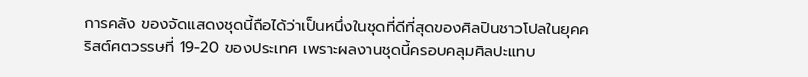การคลัง ของจัดแสดงชุดนี้ถือได้ว่าเป็นหนึ่งในชุดที่ดีที่สุดของศิลปินชาวโปลในยุคคริสต์ศตวรรษที่ 19-20 ของประเทศ เพราะผลงานชุดนี้ครอบคลุมศิลปะแทบ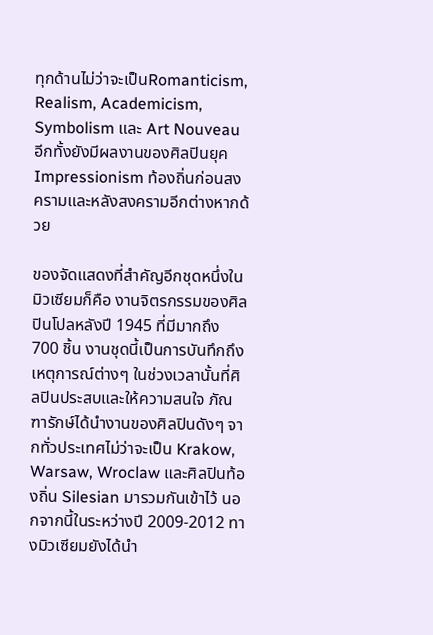ทุกด้านไม่ว่าจะเป็นRomanticism, Realism, Academicism, Symbolism และ Art Nouveau อีกทั้งยังมีผลงานของศิลปินยุค Impressionism ท้องถิ่นก่อนสงครามและหลังสงครามอีกต่างหากด้วย

ของจัดแสดงที่สำคัญอีกชุดหนึ่งในมิวเซียมก็คือ งานจิตรกรรมของศิลปินโปลหลังปี 1945 ที่มีมากถึง 700 ชิ้น งานชุดนี้เป็นการบันทึกถึงเหตุการณ์ต่างๆ ในช่วงเวลานั้นที่ศิลปินประสบและให้ความสนใจ ภัณฑารักษ์ได้นำงานของศิลปินดังๆ จากทั่วประเทศไม่ว่าจะเป็น Krakow, Warsaw, Wroclaw และศิลปินท้องถิ่น Silesian มารวมกันเข้าไว้ นอกจากนี้ในระหว่างปี 2009-2012 ทางมิวเซียมยังได้นำ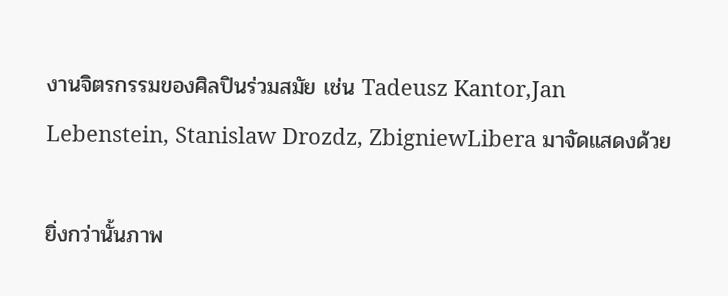งานจิตรกรรมของศิลปินร่วมสมัย เช่น Tadeusz Kantor,Jan Lebenstein, Stanislaw Drozdz, ZbigniewLibera มาจัดแสดงด้วย

ยิ่งกว่านั้นภาพ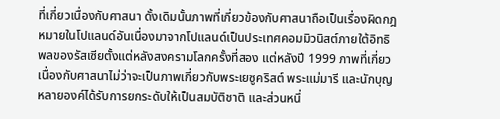ที่เกี่ยวเนื่องกับศาสนา ดั้งเดิมนั้นภาพที่เกี่ยวข้องกับศาสนาถือเป็นเรื่องผิดกฎหมายในโปแลนด์อันเนื่องมาจากโปแลนด์เป็นประเทศคอมมิวนิสต์ภายใต้อิทธิพลของรัสเซียตั้งแต่หลังสงครามโลกครั้งที่สอง แต่หลังปี 1999 ภาพที่เกี่ยวเนื่องกับศาสนาไม่ว่าจะเป็นภาพเกี่ยวกับพระเยซูคริสต์ พระแม่มารี และนักบุญหลายองค์ได้รับการยกระดับให้เป็นสมบัติชาติ และส่วนหนึ่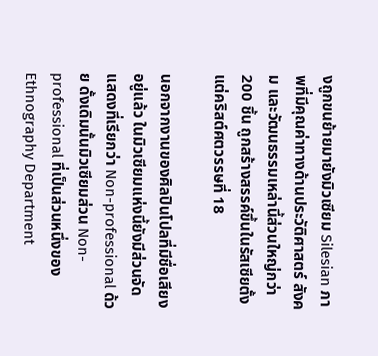งถูกขนย้ายมายังมิวเซียม Silesian ภาพที่มีคุณค่าทางด้านประวัติศาสตร์ สังคม และวัฒนธรรมเหล่านี้ส่วนใหญ่กว่า 200 ชิ้น ถูกสร้างสรรค์ขึ้นในรัสเซียตั้งแต่คริสต์ศตวรรษที่ 18

นอกจากงานของศิลปินโปลที่มีชื่อเสียงอยู่แล้ว ในมิวเซียมแห่งนี้ยังมีส่วนจัดแสดงที่เรียกว่า Non-professional ด้วย ดั้งเดิมนั้นมิวเซียมส่วน Non-professional ที่เป็นส่วนหนึ่งของ Ethnography Department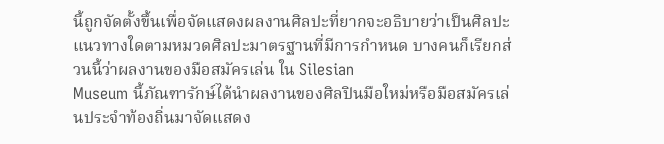นี้ถูกจัดตั้งขึ้นเพื่อจัดแสดงผลงานศิลปะที่ยากจะอธิบายว่าเป็นศิลปะแนวทางใดตามหมวดศิลปะมาตรฐานที่มีการกำหนด บางคนก็เรียกส่วนนี้ว่าผลงานของมือสมัครเล่น ใน Silesian
Museum นี้ภัณฑารักษ์ได้นำผลงานของศิลปินมือใหม่หรือมือสมัครเล่นประจำท้องถิ่นมาจัดแสดง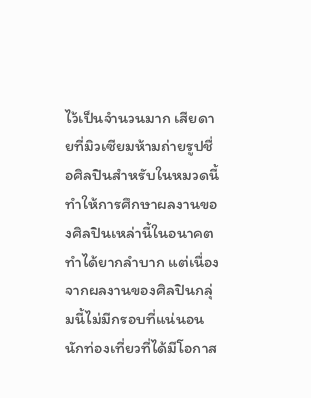ไว้เป็นจำนวนมาก เสียดายที่มิวเซียมห้ามถ่ายรูปชื่อศิลปินสำหรับในหมวดนี้ ทำให้การศึกษาผลงานของศิลปินเหล่านี้ในอนาคตทำได้ยากลำบาก แต่เนื่องจากผลงานของศิลปินกลุ่มนี้ไม่มีกรอบที่แน่นอน นักท่องเที่ยวที่ได้มีโอกาส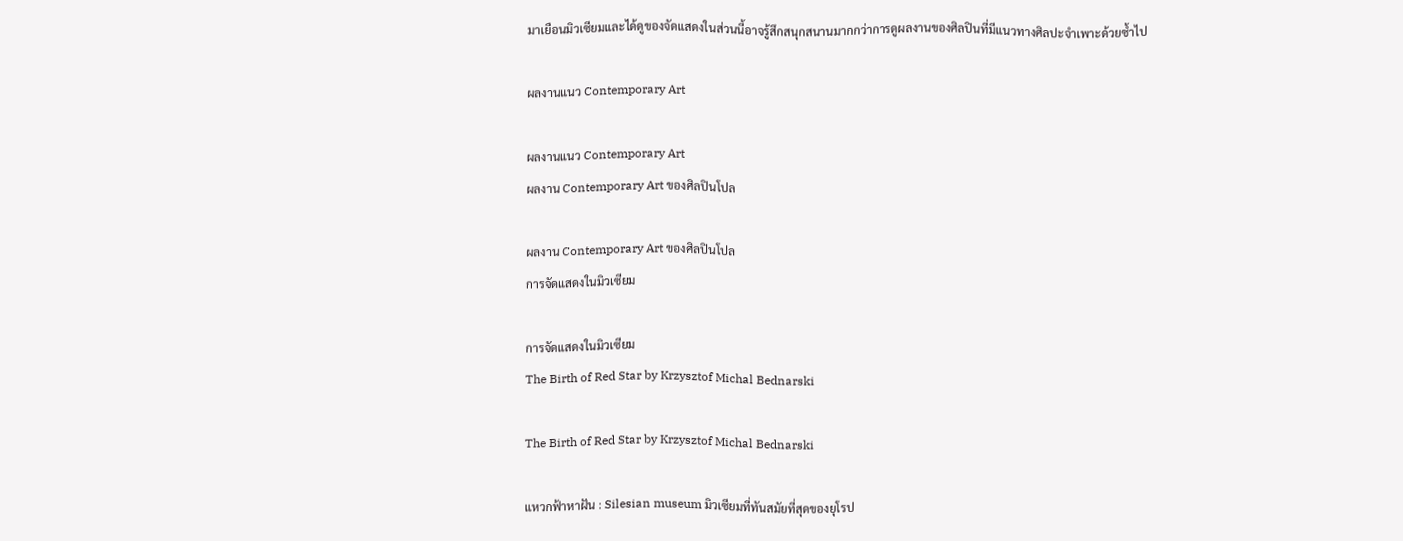มาเยือนมิวเซียมและได้ดูของจัดแสดงในส่วนนี้อาจรู้สึกสนุกสนานมากกว่าการดูผลงานของศิลปินที่มีแนวทางศิลปะจำเพาะด้วยซ้ำไป

ผลงานแนว Contemporary Art

ผลงานแนว Contemporary Art
ผลงาน Contemporary Art ของศิลปินโปล

ผลงาน Contemporary Art ของศิลปินโปล
การจัดแสดงในมิวเซียม

การจัดแสดงในมิวเซียม
The Birth of Red Star by Krzysztof Michal Bednarski

The Birth of Red Star by Krzysztof Michal Bednarski

แหวกฟ้าหาฝัน : Silesian museum มิวเซียมที่ทันสมัยที่สุดของยุโรป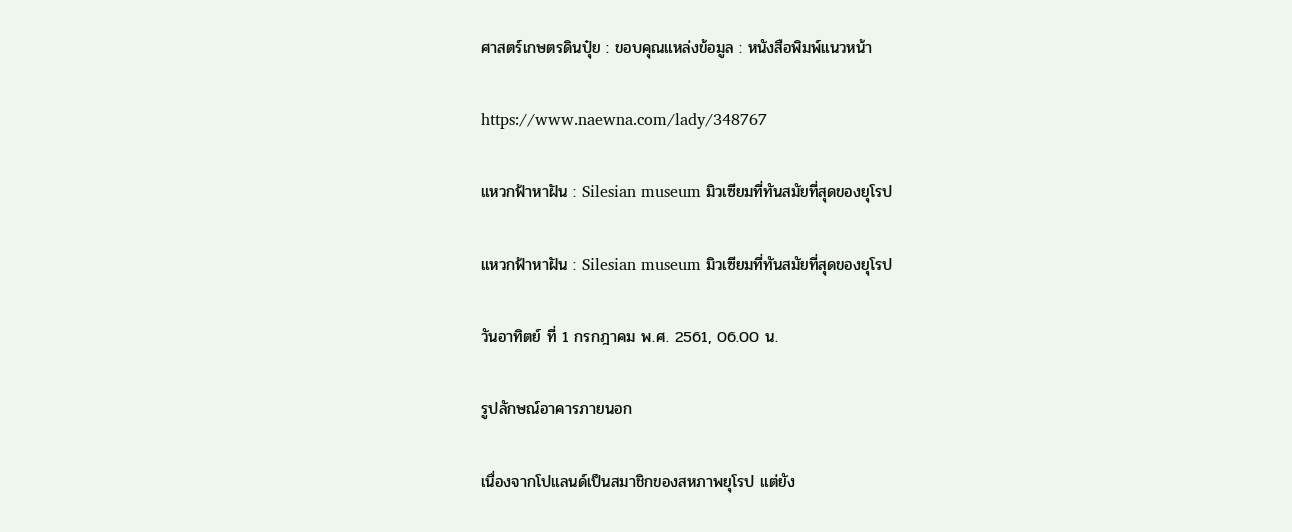ศาสตร์เกษตรดินปุ๋ย : ขอบคุณแหล่งข้อมูล : หนังสือพิมพ์แนวหน้า

https://www.naewna.com/lady/348767

แหวกฟ้าหาฝัน : Silesian museum มิวเซียมที่ทันสมัยที่สุดของยุโรป

แหวกฟ้าหาฝัน : Silesian museum มิวเซียมที่ทันสมัยที่สุดของยุโรป

วันอาทิตย์ ที่ 1 กรกฎาคม พ.ศ. 2561, 06.00 น.

รูปลักษณ์อาคารภายนอก

เนื่องจากโปแลนด์เป็นสมาชิกของสหภาพยุโรป แต่ยัง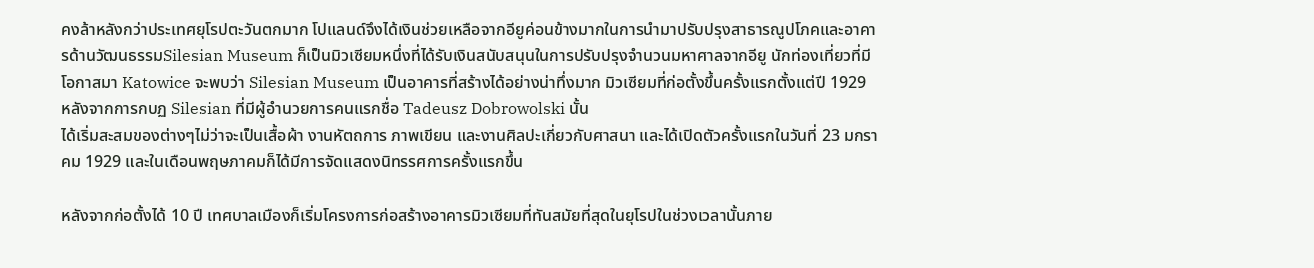คงล้าหลังกว่าประเทศยุโรปตะวันตกมาก โปแลนด์จึงได้เงินช่วยเหลือจากอียูค่อนข้างมากในการนำมาปรับปรุงสาธารณูปโภคและอาคารด้านวัฒนธรรมSilesian Museum ก็เป็นมิวเซียมหนึ่งที่ได้รับเงินสนับสนุนในการปรับปรุงจำนวนมหาศาลจากอียู นักท่องเที่ยวที่มีโอกาสมา Katowice จะพบว่า Silesian Museum เป็นอาคารที่สร้างได้อย่างน่าทึ่งมาก มิวเซียมที่ก่อตั้งขึ้นครั้งแรกตั้งแต่ปี 1929 หลังจากการกบฏ Silesian ที่มีผู้อำนวยการคนแรกชื่อ Tadeusz Dobrowolski นั้น
ได้เริ่มสะสมของต่างๆไม่ว่าจะเป็นเสื้อผ้า งานหัตถการ ภาพเขียน และงานศิลปะเกี่ยวกับศาสนา และได้เปิดตัวครั้งแรกในวันที่ 23 มกราคม 1929 และในเดือนพฤษภาคมก็ได้มีการจัดแสดงนิทรรศการครั้งแรกขึ้น

หลังจากก่อตั้งได้ 10 ปี เทศบาลเมืองก็เริ่มโครงการก่อสร้างอาคารมิวเซียมที่ทันสมัยที่สุดในยุโรปในช่วงเวลานั้นภาย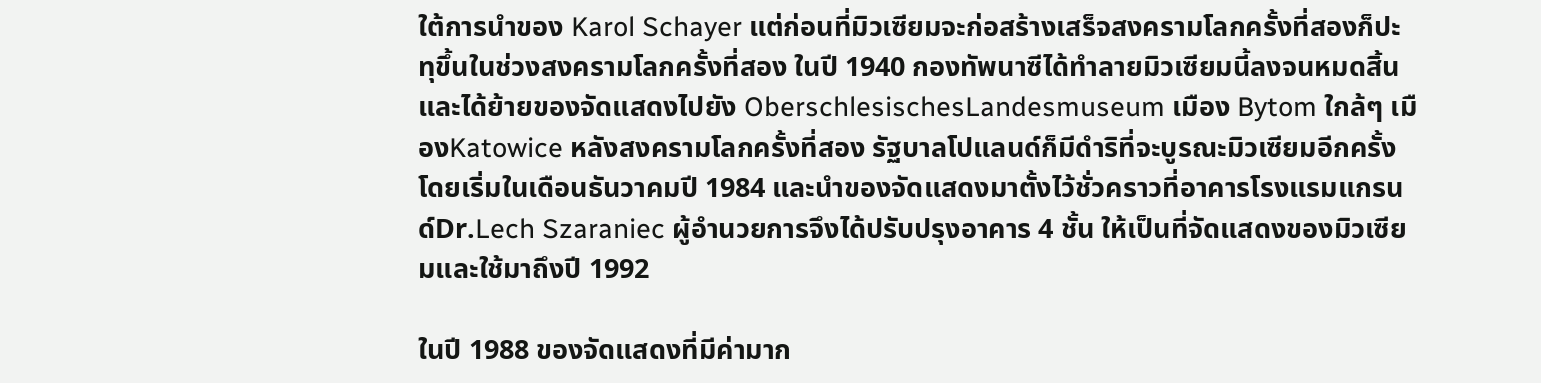ใต้การนำของ Karol Schayer แต่ก่อนที่มิวเซียมจะก่อสร้างเสร็จสงครามโลกครั้งที่สองก็ปะทุขึ้นในช่วงสงครามโลกครั้งที่สอง ในปี 1940 กองทัพนาซีได้ทำลายมิวเซียมนี้ลงจนหมดสิ้นและได้ย้ายของจัดแสดงไปยัง OberschlesischesLandesmuseum เมือง Bytom ใกล้ๆ เมืองKatowice หลังสงครามโลกครั้งที่สอง รัฐบาลโปแลนด์ก็มีดำริที่จะบูรณะมิวเซียมอีกครั้งโดยเริ่มในเดือนธันวาคมปี 1984 และนำของจัดแสดงมาตั้งไว้ชั่วคราวที่อาคารโรงแรมแกรนด์Dr.Lech Szaraniec ผู้อำนวยการจึงได้ปรับปรุงอาคาร 4 ชั้น ให้เป็นที่จัดแสดงของมิวเซียมและใช้มาถึงปี 1992

ในปี 1988 ของจัดแสดงที่มีค่ามาก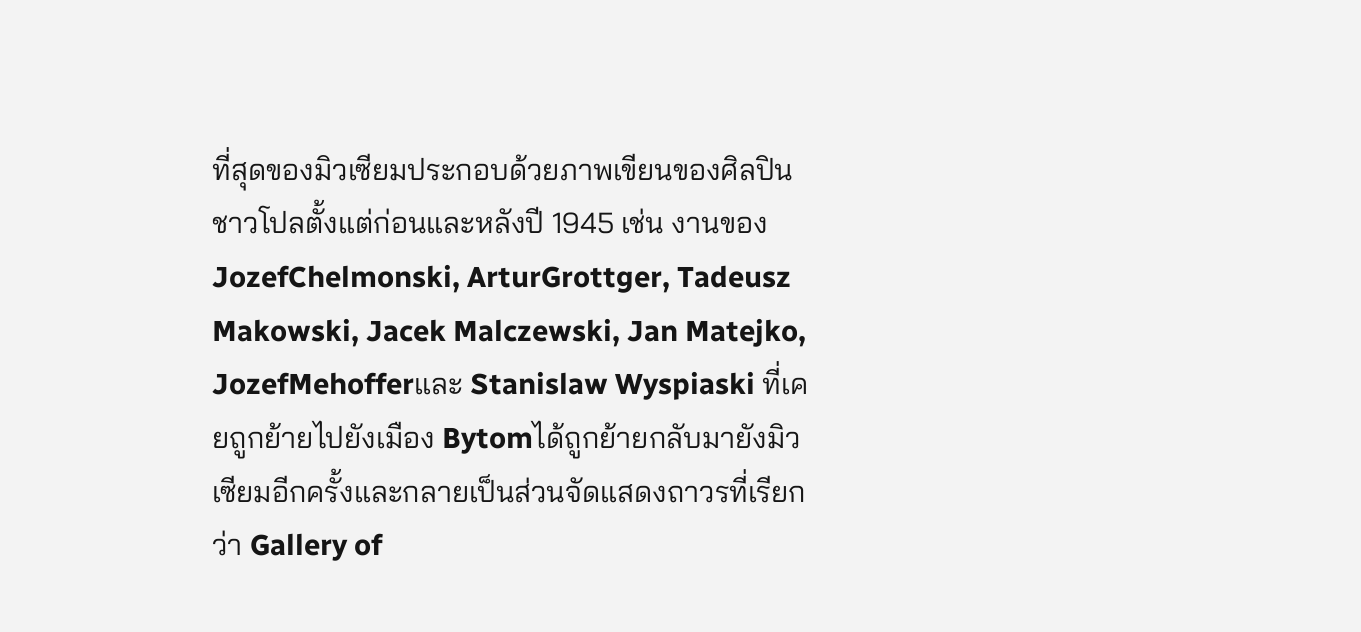ที่สุดของมิวเซียมประกอบด้วยภาพเขียนของศิลปินชาวโปลตั้งแต่ก่อนและหลังปี 1945 เช่น งานของ JozefChelmonski, ArturGrottger, Tadeusz Makowski, Jacek Malczewski, Jan Matejko, JozefMehofferและ Stanislaw Wyspiaski ที่เคยถูกย้ายไปยังเมือง Bytomได้ถูกย้ายกลับมายังมิวเซียมอีกครั้งและกลายเป็นส่วนจัดแสดงถาวรที่เรียกว่า Gallery of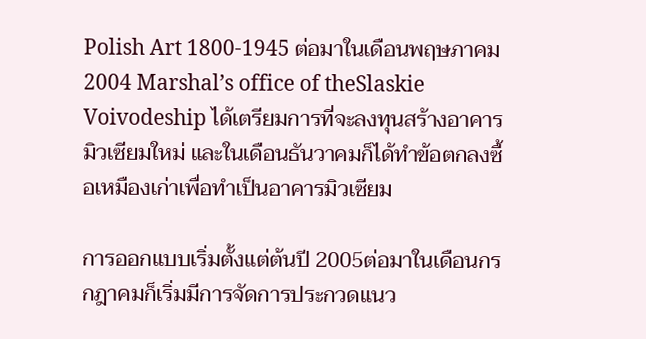Polish Art 1800-1945 ต่อมาในเดือนพฤษภาคม 2004 Marshal’s office of theSlaskie Voivodeship ได้เตรียมการที่จะลงทุนสร้างอาคารมิวเซียมใหม่ และในเดือนธันวาคมก็ได้ทำข้อตกลงซื้อเหมืองเก่าเพื่อทำเป็นอาคารมิวเซียม

การออกแบบเริ่มตั้งแต่ต้นปี 2005ต่อมาในเดือนกรกฎาคมก็เริ่มมีการจัดการประกวดแนว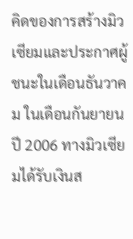คิดของการสร้างมิวเซียมและประกาศผู้ชนะในเดือนธันวาคม ในเดือนกันยายนปี 2006 ทางมิวเซียมได้รับเงินส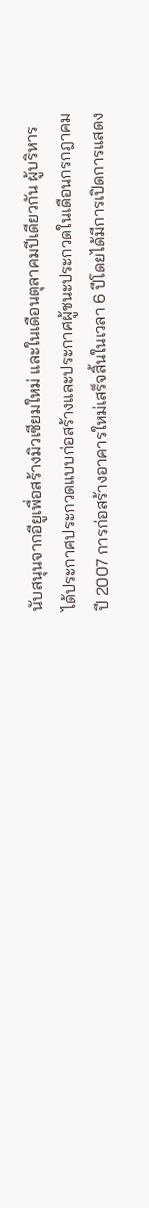นับสนุนจากอียูเพื่อสร้างมิวเซียมใหม่ และในเดือนตุลาคมปีเดียวกัน ผู้บริหารได้ประกาศประกวดแบบก่อสร้างและประกาศผู้ชนะประกวดในเดือนกรกฎาคม ปี 2007 การก่อสร้างอาคารใหม่เสร็จสิ้นในเวลา 6 ปีโดยได้มีการเปิดการแสดง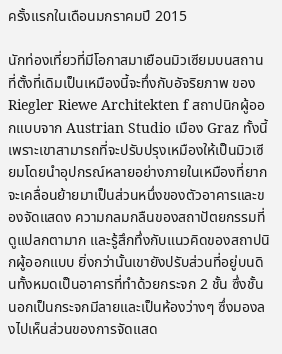ครั้งแรกในเดือนมกราคมปี 2015

นักท่องเที่ยวที่มีโอกาสมาเยือนมิวเซียมบนสถานที่ตั้งที่เดิมเป็นเหมืองนี้จะทึ่งกับอัจริยภาพ ของ Riegler Riewe Architekten f สถาปนิกผู้ออกแบบจาก Austrian Studio เมือง Graz ทั้งนี้เพราะเขาสามารถที่จะปรับปรุงเหมืองให้เป็นมิวเซียมโดยนำอุปกรณ์หลายอย่างภายในเหมืองที่ยากจะเคลื่อนย้ายมาเป็นส่วนหนึ่งของตัวอาคารและของจัดแสดง ความกลมกลืนของสถาปัตยกรรมที่ดูแปลกตามาก และรู้สึกทึ่งกับแนวคิดของสถาปนิกผู้ออกแบบ ยิ่งกว่านั้นเขายังปรับส่วนที่อยู่บนดินทั้งหมดเป็นอาคารที่ทำด้วยกระจก 2 ชั้น ซึ่งชั้นนอกเป็นกระจกมีลายและเป็นห้องว่างๆ ซึ่งมองลงไปเห็นส่วนของการจัดแสด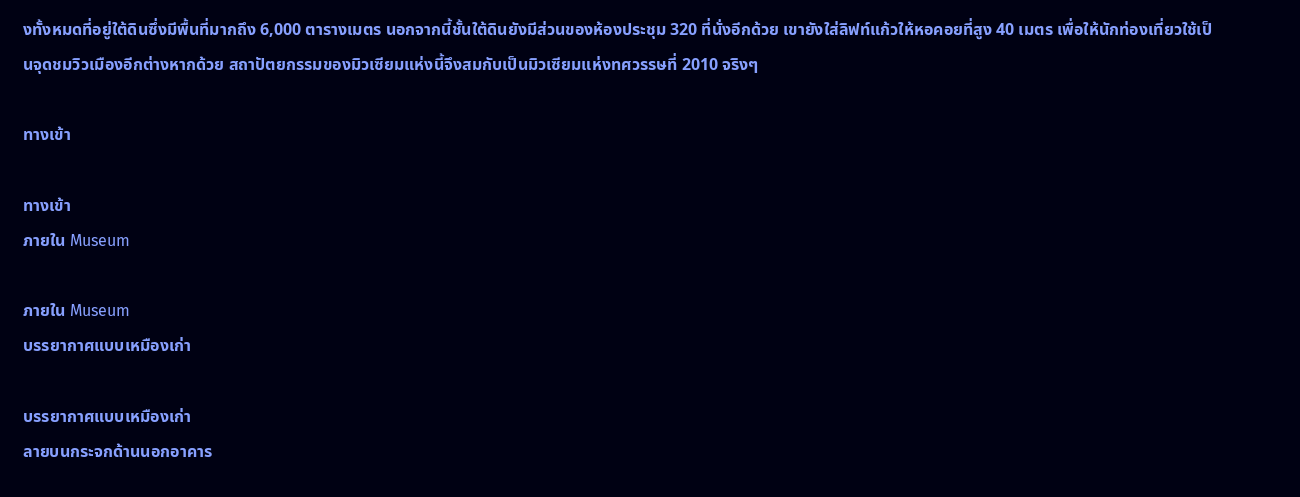งทั้งหมดที่อยู่ใต้ดินซึ่งมีพื้นที่มากถึง 6,000 ตารางเมตร นอกจากนี้ชั้นใต้ดินยังมีส่วนของห้องประชุม 320 ที่นั่งอีกด้วย เขายังใส่ลิฟท์แก้วให้หอคอยที่สูง 40 เมตร เพื่อให้นักท่องเที่ยวใช้เป็นจุดชมวิวเมืองอีกต่างหากด้วย สถาปัตยกรรมของมิวเซียมแห่งนี้จึงสมกับเป็นมิวเซียมแห่งทศวรรษที่ 2010 จริงๆ

ทางเข้า

ทางเข้า
ภายใน Museum

ภายใน Museum
บรรยากาศแบบเหมืองเก่า

บรรยากาศแบบเหมืองเก่า
ลายบนกระจกด้านนอกอาคาร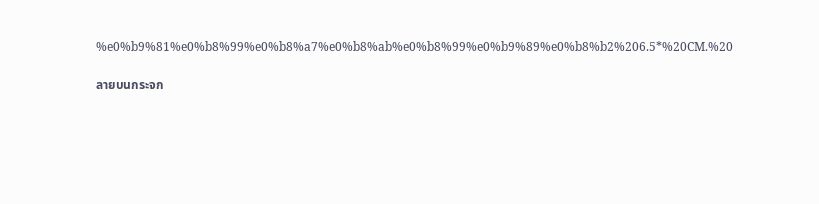%e0%b9%81%e0%b8%99%e0%b8%a7%e0%b8%ab%e0%b8%99%e0%b9%89%e0%b8%b2%206.5*%20CM.%20

ลายบนกระจก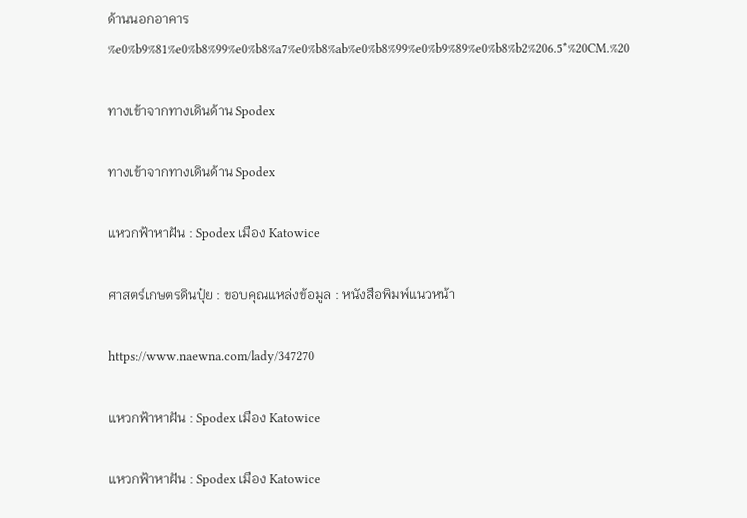ด้านนอกอาคาร %e0%b9%81%e0%b8%99%e0%b8%a7%e0%b8%ab%e0%b8%99%e0%b9%89%e0%b8%b2%206.5*%20CM.%20

ทางเข้าจากทางเดินด้าน Spodex

ทางเข้าจากทางเดินด้าน Spodex

แหวกฟ้าหาฝัน : Spodex เมือง Katowice

ศาสตร์เกษตรดินปุ๋ย : ขอบคุณแหล่งข้อมูล : หนังสือพิมพ์แนวหน้า

https://www.naewna.com/lady/347270

แหวกฟ้าหาฝัน : Spodex เมือง Katowice

แหวกฟ้าหาฝัน : Spodex เมือง Katowice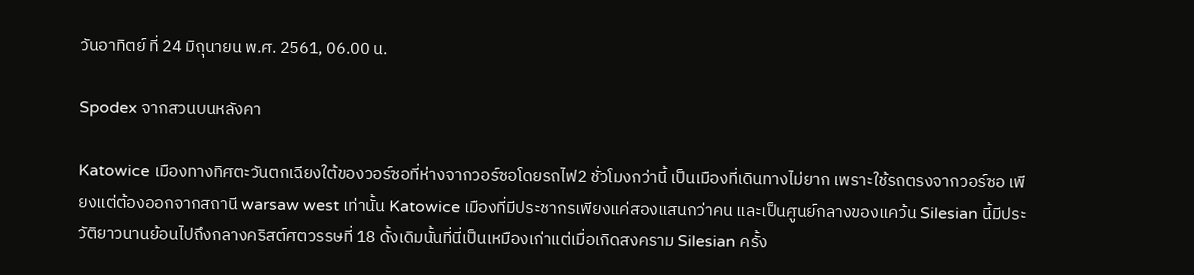วันอาทิตย์ ที่ 24 มิถุนายน พ.ศ. 2561, 06.00 น.

Spodex จากสวนบนหลังคา

Katowice เมืองทางทิศตะวันตกเฉียงใต้ของวอร์ซอที่ห่างจากวอร์ซอโดยรถไฟ2 ชั่วโมงกว่านี้ เป็นเมืองที่เดินทางไม่ยาก เพราะใช้รถตรงจากวอร์ซอ เพียงแต่ต้องออกจากสถานี warsaw west เท่านั้น Katowice เมืองที่มีประชากรเพียงแค่สองแสนกว่าคน และเป็นศูนย์กลางของแคว้น Silesian นี้มีประวัติยาวนานย้อนไปถึงกลางคริสต์ศตวรรษที่ 18 ดั้งเดิมนั้นที่นี่เป็นเหมืองเก่าแต่เมื่อเกิดสงคราม Silesian ครั้ง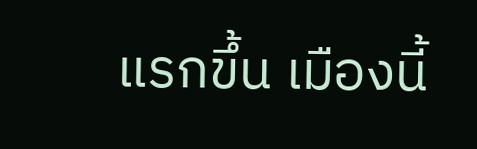แรกขึ้น เมืองนี้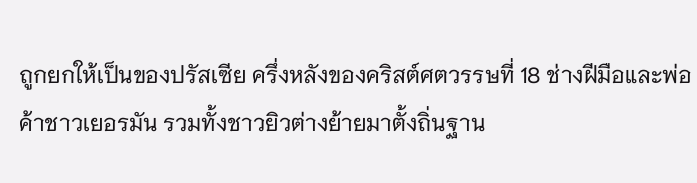ถูกยกให้เป็นของปรัสเซีย ครึ่งหลังของคริสต์ศตวรรษที่ 18 ช่างฝีมือและพ่อค้าชาวเยอรมัน รวมทั้งชาวยิวต่างย้ายมาตั้งถิ่นฐาน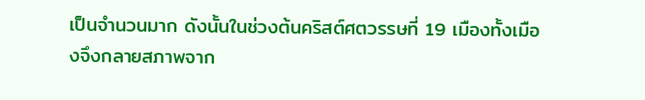เป็นจำนวนมาก ดังนั้นในช่วงต้นคริสต์ศตวรรษที่ 19 เมืองทั้งเมืองจึงกลายสภาพจาก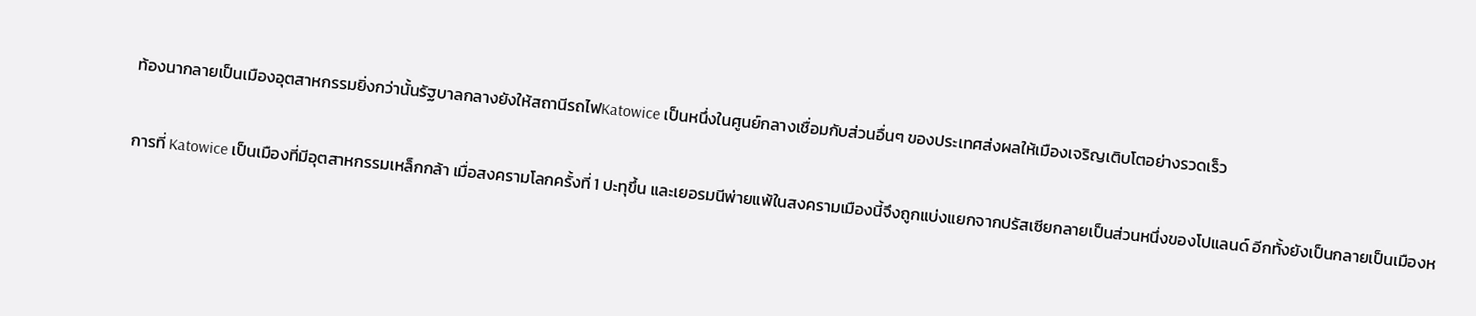ท้องนากลายเป็นเมืองอุตสาหกรรมยิ่งกว่านั้นรัฐบาลกลางยังให้สถานีรถไฟKatowice เป็นหนึ่งในศูนย์กลางเชื่อมกับส่วนอื่นๆ ของประเทศส่งผลให้เมืองเจริญเติบโตอย่างรวดเร็ว

การที่ Katowice เป็นเมืองที่มีอุตสาหกรรมเหล็กกล้า เมื่อสงครามโลกครั้งที่ 1 ปะทุขึ้น และเยอรมนีพ่ายแพ้ในสงครามเมืองนี้จึงถูกแบ่งแยกจากปรัสเซียกลายเป็นส่วนหนึ่งของโปแลนด์ อีกทั้งยังเป็นกลายเป็นเมืองห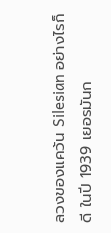ลวงของแคว้น Silesian อย่างไรก็ดี ในปี 1939 เยอรมันก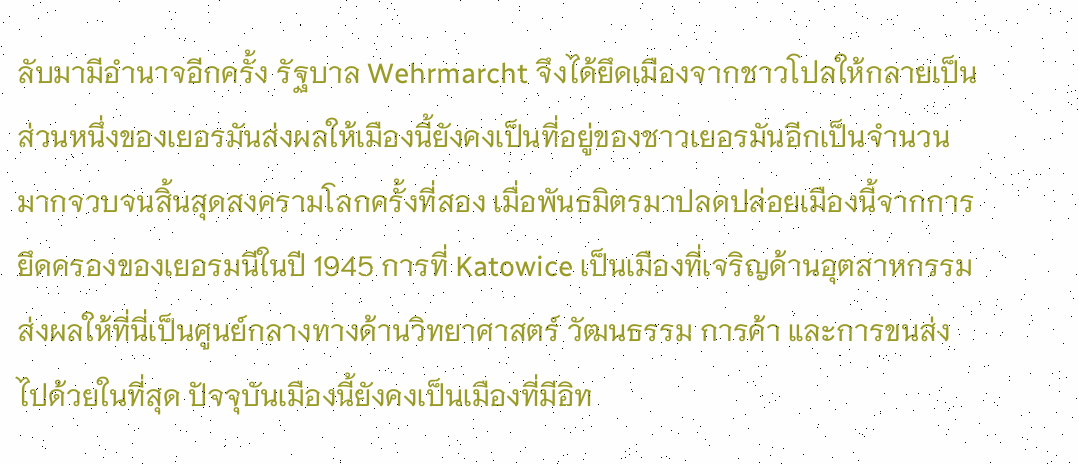ลับมามีอำนาจอีกครั้ง รัฐบาล Wehrmarcht จึงได้ยึดเมืองจากชาวโปลให้กลายเป็นส่วนหนึ่งของเยอรมันส่งผลให้เมืองนี้ยังคงเป็นที่อยู่ของชาวเยอรมันอีกเป็นจำนวนมากจวบจนสิ้นสุดสงครามโลกครั้งที่สอง เมื่อพันธมิตรมาปลดปล่อยเมืองนี้จากการยึดครองของเยอรมนีในปี 1945 การที่ Katowice เป็นเมืองที่เจริญด้านอุตสาหกรรม ส่งผลให้ที่นี่เป็นศูนย์กลางทางด้านวิทยาศาสตร์ วัฒนธรรม การค้า และการขนส่งไปด้วยในที่สุด ปัจจุบันเมืองนี้ยังคงเป็นเมืองที่มีอิท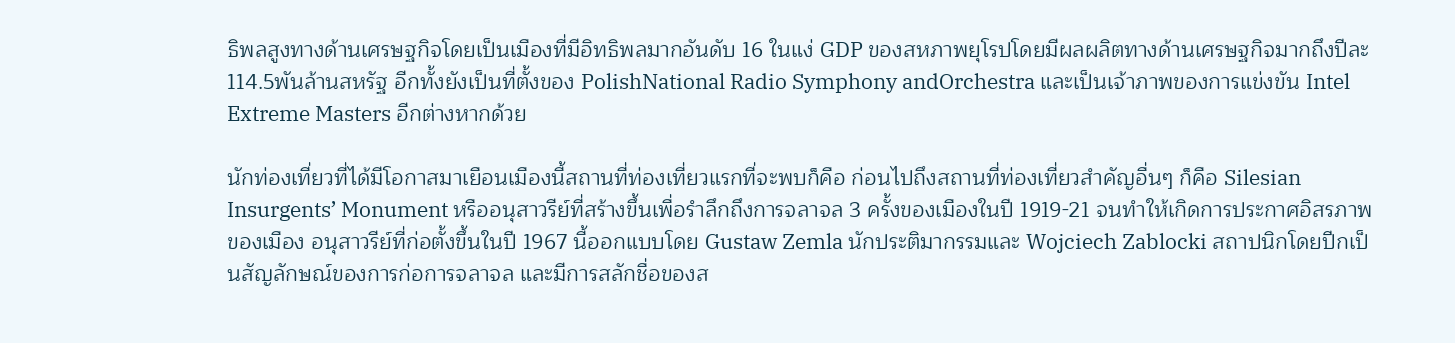ธิพลสูงทางด้านเศรษฐกิจโดยเป็นเมืองที่มีอิทธิพลมากอันดับ 16 ในแง่ GDP ของสหภาพยุโรปโดยมีผลผลิตทางด้านเศรษฐกิจมากถึงปีละ 114.5พันล้านสหรัฐ อีกทั้งยังเป็นที่ตั้งของ PolishNational Radio Symphony andOrchestra และเป็นเจ้าภาพของการแข่งขัน Intel Extreme Masters อีกต่างหากด้วย

นักท่องเที่ยวที่ได้มีโอกาสมาเยือนเมืองนี้สถานที่ท่องเที่ยวแรกที่จะพบก็คือ ก่อนไปถึงสถานที่ท่องเที่ยวสำคัญอื่นๆ ก็คือ Silesian Insurgents’ Monument หรืออนุสาวรีย์ที่สร้างขึ้นเพื่อรำลึกถึงการจลาจล 3 ครั้งของเมืองในปี 1919-21 จนทำให้เกิดการประกาศอิสรภาพของเมือง อนุสาวรีย์ที่ก่อตั้งขึ้นในปี 1967 นี้ออกแบบโดย Gustaw Zemla นักประติมากรรมและ Wojciech Zablocki สถาปนิกโดยปีกเป็นสัญลักษณ์ของการก่อการจลาจล และมีการสลักชื่อของส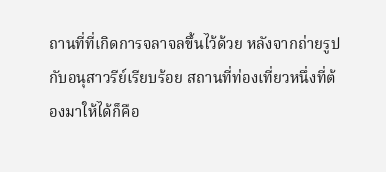ถานที่ที่เกิดการจลาจลขึ้นไว้ด้วย หลังจากถ่ายรูปกับอนุสาวรีย์เรียบร้อย สถานที่ท่องเที่ยวหนึ่งที่ต้องมาให้ได้ก็คือ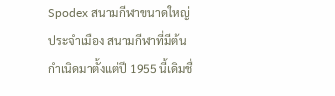Spodex สนามกีฬาขนาดใหญ่ประจำเมือง สนามกีฬาที่มีต้นกำเนิดมาตั้งแต่ปี 1955 นี้เดิมชื่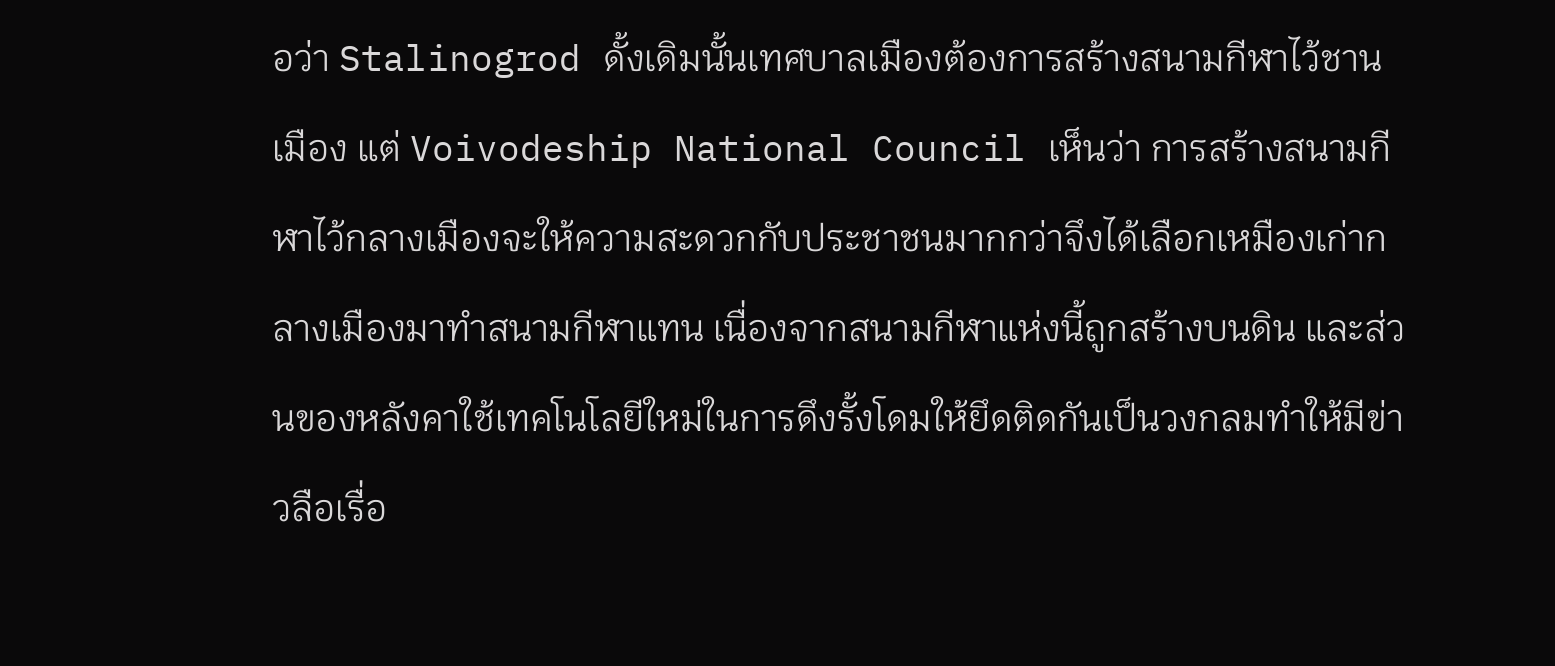อว่า Stalinogrod ดั้งเดิมนั้นเทศบาลเมืองต้องการสร้างสนามกีฬาไว้ชานเมือง แต่ Voivodeship National Council เห็นว่า การสร้างสนามกีฬาไว้กลางเมืองจะให้ความสะดวกกับประชาชนมากกว่าจึงได้เลือกเหมืองเก่ากลางเมืองมาทำสนามกีฬาแทน เนื่องจากสนามกีฬาแห่งนี้ถูกสร้างบนดิน และส่วนของหลังคาใช้เทคโนโลยีใหม่ในการดึงรั้งโดมให้ยึดติดกันเป็นวงกลมทำให้มีข่าวลือเรื่อ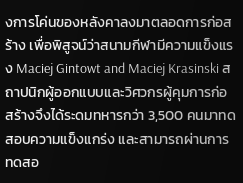งการโค่นของหลังคาลงมาตลอดการก่อสร้าง เพื่อพิสูจน์ว่าสนามกีฬามีความแข็งแรง Maciej Gintowt and Maciej Krasinski สถาปนิกผู้ออกแบบและวิศวกรผู้คุมการก่อสร้างจึงได้ระดมทหารกว่า 3,500 คนมาทดสอบความแข็งแกร่ง และสามารถผ่านการทดสอ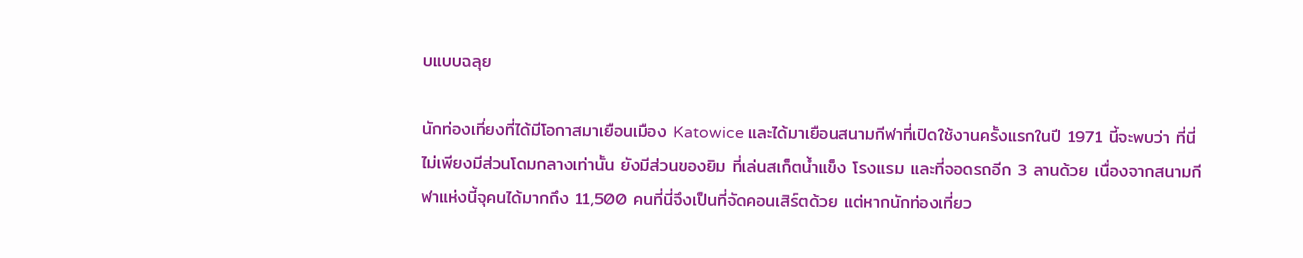บแบบฉลุย

นักท่องเที่ยงที่ได้มีโอกาสมาเยือนเมือง Katowice และได้มาเยือนสนามกีฬาที่เปิดใช้งานครั้งแรกในปี 1971 นี้จะพบว่า ที่นี่ไม่เพียงมีส่วนโดมกลางเท่านั้น ยังมีส่วนของยิม ที่เล่นสเก็ตน้ำแข็ง โรงแรม และที่จอดรถอีก 3 ลานด้วย เนื่องจากสนามกีฬาแห่งนี้จุคนได้มากถึง 11,500 คนที่นี่จึงเป็นที่จัดคอนเสิร์ตด้วย แต่หากนักท่องเที่ยว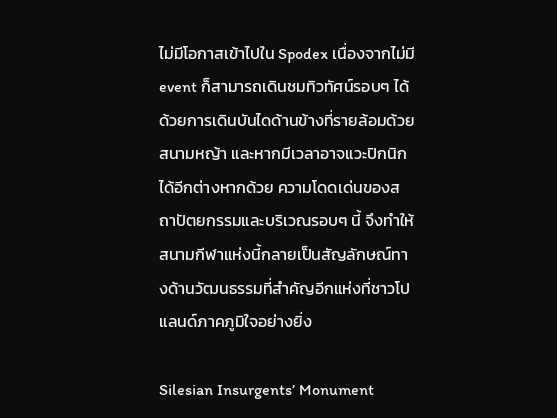ไม่มีโอกาสเข้าไปใน Spodex เนื่องจากไม่มี event ก็สามารถเดินชมทิวทัศน์รอบๆ ได้ด้วยการเดินบันไดด้านข้างที่รายล้อมด้วยสนามหญ้า และหากมีเวลาอาจแวะปิกนิกได้อีกต่างหากด้วย ความโดดเด่นของสถาปัตยกรรมและบริเวณรอบๆ นี้ จึงทำให้สนามกีฬาแห่งนี้กลายเป็นสัญลักษณ์ทางด้านวัฒนธรรมที่สำคัญอีกแห่งที่ชาวโปแลนด์ภาคภูมิใจอย่างยิ่ง

Silesian Insurgents’ Monument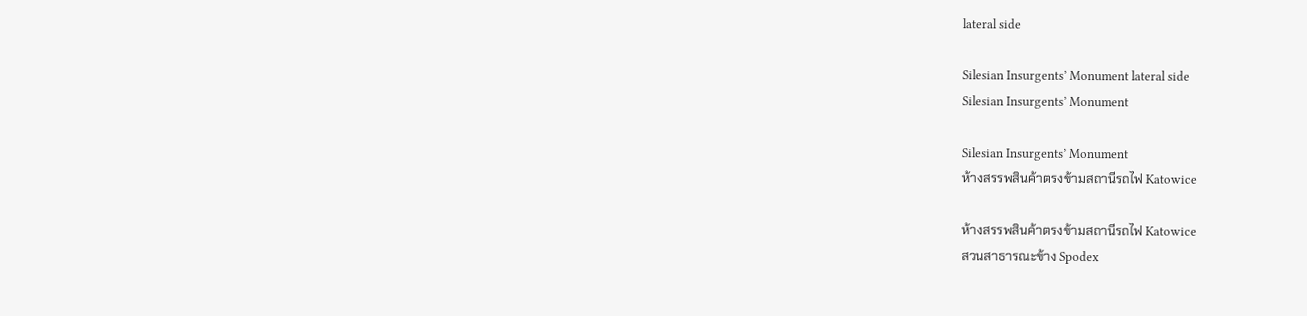lateral side

Silesian Insurgents’ Monument lateral side
Silesian Insurgents’ Monument

Silesian Insurgents’ Monument
ห้างสรรพสินค้าตรงข้ามสถานีรถไฟ Katowice

ห้างสรรพสินค้าตรงข้ามสถานีรถไฟ Katowice
สวนสาธารณะข้าง Spodex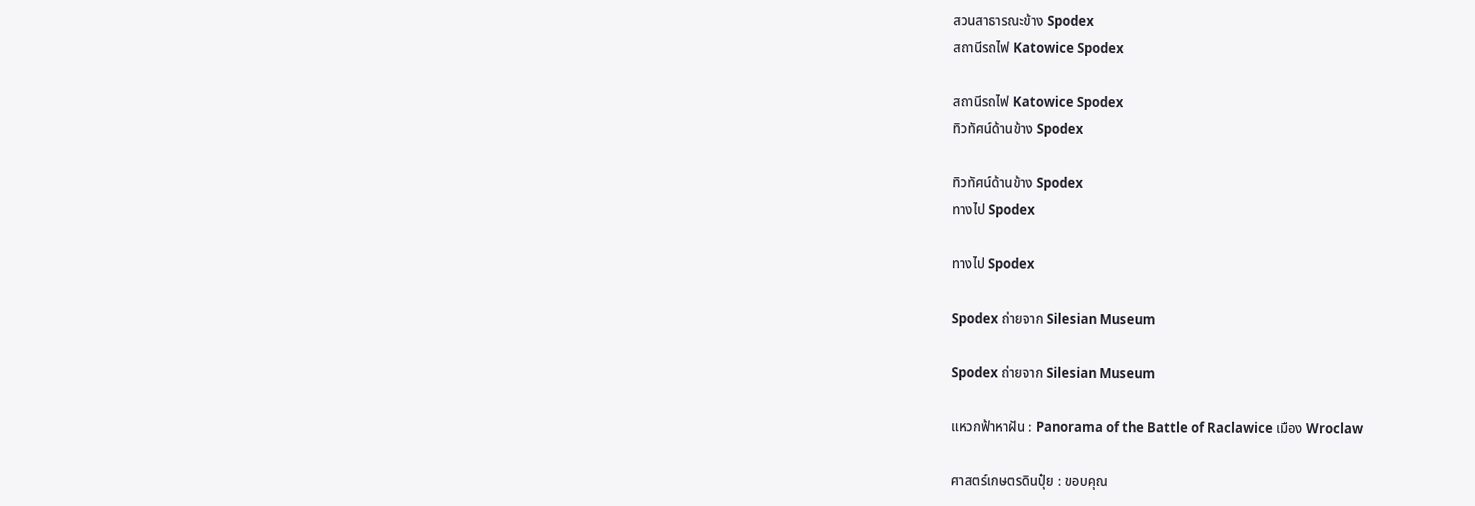สวนสาธารณะข้าง Spodex
สถานีรถไฟ Katowice Spodex

สถานีรถไฟ Katowice Spodex
ทิวทัศน์ด้านข้าง Spodex

ทิวทัศน์ด้านข้าง Spodex
ทางไป Spodex

ทางไป Spodex

Spodex ถ่ายจาก Silesian Museum

Spodex ถ่ายจาก Silesian Museum

แหวกฟ้าหาฝัน : Panorama of the Battle of Raclawice เมือง Wroclaw

ศาสตร์เกษตรดินปุ๋ย : ขอบคุณ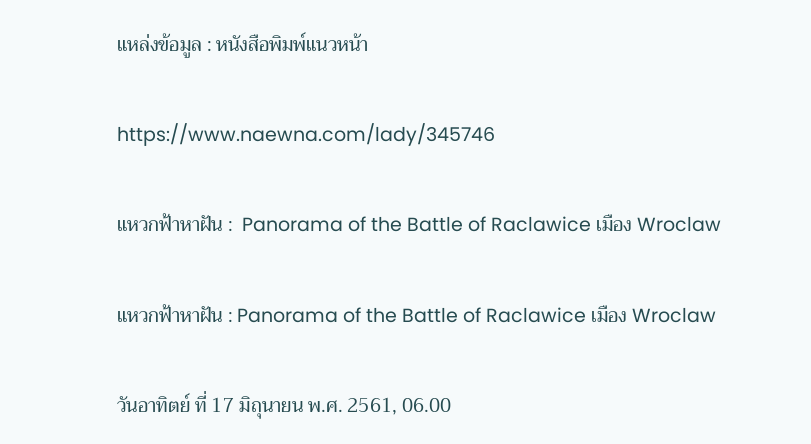แหล่งข้อมูล : หนังสือพิมพ์แนวหน้า

https://www.naewna.com/lady/345746

แหวกฟ้าหาฝัน :  Panorama of the Battle of Raclawice เมือง Wroclaw

แหวกฟ้าหาฝัน : Panorama of the Battle of Raclawice เมือง Wroclaw

วันอาทิตย์ ที่ 17 มิถุนายน พ.ศ. 2561, 06.00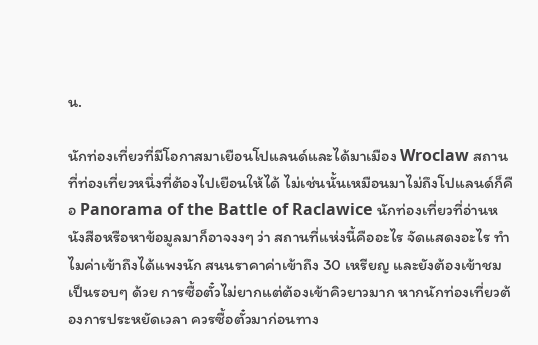น.

นักท่องเที่ยวที่มีโอกาสมาเยือนโปแลนด์และได้มาเมือง Wroclaw สถานที่ท่องเที่ยวหนึ่งที่ต้องไปเยือนให้ได้ ไม่เช่นนั้นเหมือนมาไม่ถึงโปแลนด์ก็คือ Panorama of the Battle of Raclawice นักท่องเที่ยวที่อ่านหนังสือหรือหาข้อมูลมาก็อาจงงๆ ว่า สถานที่แห่งนี้คืออะไร จัดแสดงอะไร ทำไมค่าเข้าถึงได้แพงนัก สนนราคาค่าเข้าถึง 30 เหรียญ และยังต้องเข้าชมเป็นรอบๆ ด้วย การซื้อตั๋วไม่ยากแต่ต้องเข้าคิวยาวมาก หากนักท่องเที่ยวต้องการประหยัดเวลา ควรซื้อตั๋วมาก่อนทาง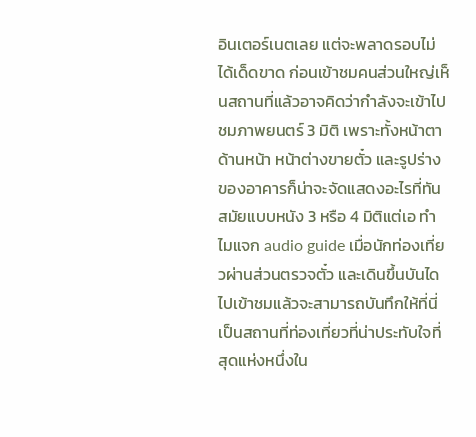อินเตอร์เนตเลย แต่จะพลาดรอบไม่ได้เด็ดขาด ก่อนเข้าชมคนส่วนใหญ่เห็นสถานที่แล้วอาจคิดว่ากำลังจะเข้าไปชมภาพยนตร์ 3 มิติ เพราะทั้งหน้าตาด้านหน้า หน้าต่างขายตั๋ว และรูปร่างของอาคารก็น่าจะจัดแสดงอะไรที่ทันสมัยแบบหนัง 3 หรือ 4 มิติแต่เอ ทำไมแจก audio guide เมื่อนักท่องเที่ยวผ่านส่วนตรวจตั๋ว และเดินขึ้นบันไดไปเข้าชมแล้วจะสามารถบันทึกให้ที่นี่เป็นสถานที่ท่องเที่ยวที่น่าประทับใจที่สุดแห่งหนึ่งใน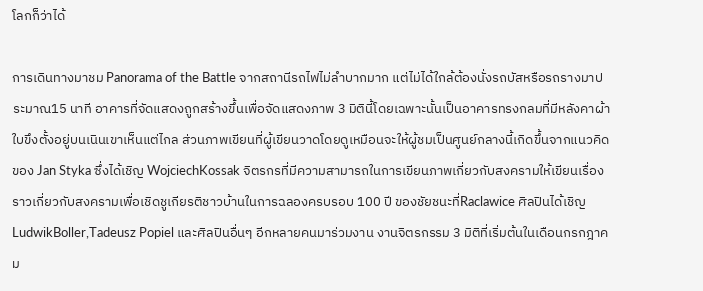โลกก็ว่าได้

การเดินทางมาชม Panorama of the Battle จากสถานีรถไฟไม่ลำบากมาก แต่ไม่ได้ใกล้ต้องนั่งรถบัสหรือรถรางมาประมาณ15 นาที อาคารที่จัดแสดงถูกสร้างขึ้นเพื่อจัดแสดงภาพ 3 มิตินี้โดยเฉพาะนั้นเป็นอาคารทรงกลมที่มีหลังคาผ้าใบขึงตั้งอยู่บนเนินเขาเห็นแต่ไกล ส่วนภาพเขียนที่ผู้เขียนวาดโดยดูเหมือนจะให้ผู้ชมเป็นศูนย์กลางนี้เกิดขึ้นจากแนวคิดของ Jan Styka ซึ่งได้เชิญ WojciechKossak จิตรกรที่มีความสามารถในการเขียนภาพเกี่ยวกับสงครามให้เขียนเรื่องราวเกี่ยวกับสงครามเพื่อเชิดชูเกียรติชาวบ้านในการฉลองครบรอบ 100 ปี ของชัยชนะที่Raclawice ศิลปินได้เชิญ LudwikBoller,Tadeusz Popiel และศิลปินอื่นๆ อีกหลายคนมาร่วมงาน งานจิตรกรรม 3 มิติที่เริ่มต้นในเดือนกรกฎาคม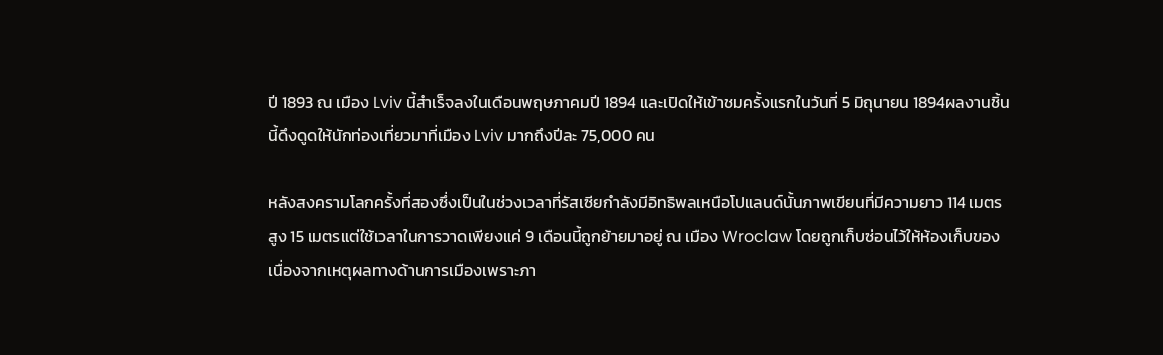ปี 1893 ณ เมือง Lviv นี้สำเร็จลงในเดือนพฤษภาคมปี 1894 และเปิดให้เข้าชมครั้งแรกในวันที่ 5 มิถุนายน 1894ผลงานชิ้นนี้ดึงดูดให้นักท่องเที่ยวมาที่เมือง Lviv มากถึงปีละ 75,000 คน

หลังสงครามโลกครั้งที่สองซึ่งเป็นในช่วงเวลาที่รัสเซียกำลังมีอิทธิพลเหนือโปแลนด์นั้นภาพเขียนที่มีความยาว 114 เมตร สูง 15 เมตรแต่ใช้เวลาในการวาดเพียงแค่ 9 เดือนนี้ถูกย้ายมาอยู่ ณ เมือง Wroclaw โดยถูกเก็บซ่อนไว้ให้ห้องเก็บของเนื่องจากเหตุผลทางด้านการเมืองเพราะภา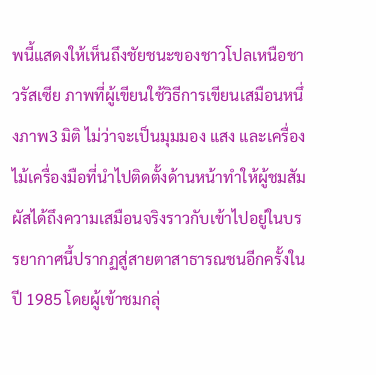พนี้แสดงให้เห็นถึงชัยชนะของชาวโปลเหนือชาวรัสเซีย ภาพที่ผู้เขียนใช้วิธีการเขียนเสมือนหนึ่งภาพ3 มิติ ไม่ว่าจะเป็นมุมมอง แสง และเครื่องไม้เครื่องมือที่นำไปติดตั้งด้านหน้าทำให้ผู้ชมสัมผัสได้ถึงความเสมือนจริงราวกับเข้าไปอยู่ในบรรยากาศนี้ปรากฏสู่สายตาสาธารณชนอีกครั้งในปี 1985 โดยผู้เข้าชมกลุ่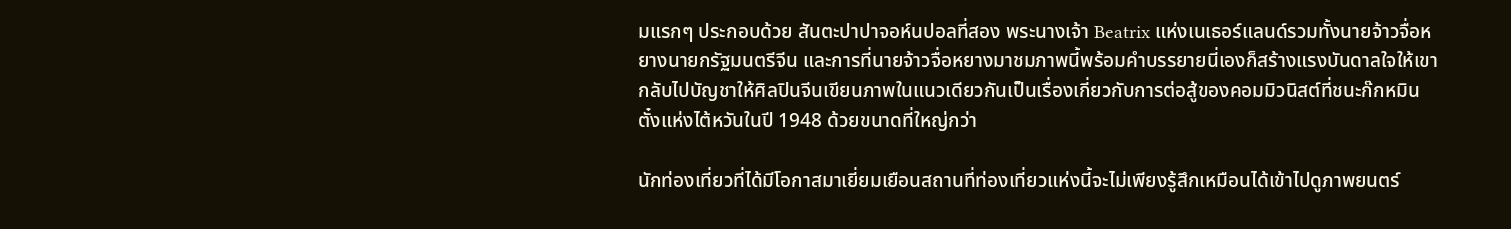มแรกๆ ประกอบด้วย สันตะปาปาจอห์นปอลที่สอง พระนางเจ้า Beatrix แห่งเนเธอร์แลนด์รวมทั้งนายจ้าวจื่อหยางนายกรัฐมนตรีจีน และการที่นายจ้าวจื่อหยางมาชมภาพนี้พร้อมคำบรรยายนี่เองก็สร้างแรงบันดาลใจให้เขากลับไปบัญชาให้ศิลปินจีนเขียนภาพในแนวเดียวกันเป็นเรื่องเกี่ยวกับการต่อสู้ของคอมมิวนิสต์ที่ชนะก๊กหมินตั๋งแห่งไต้หวันในปี 1948 ด้วยขนาดที่ใหญ่กว่า

นักท่องเที่ยวที่ได้มีโอกาสมาเยี่ยมเยือนสถานที่ท่องเที่ยวแห่งนี้จะไม่เพียงรู้สึกเหมือนได้เข้าไปดูภาพยนตร์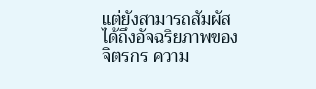แต่ยังสามารถสัมผัสได้ถึงอัจฉริยภาพของจิตรกร ความ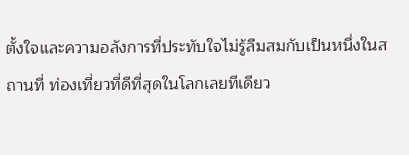ตั้งใจและความอลังการที่ประทับใจไม่รู้ลืมสมกับเป็นหนึ่งในสถานที่ ท่องเที่ยวที่ดีที่สุดในโลกเลยทีเดียว